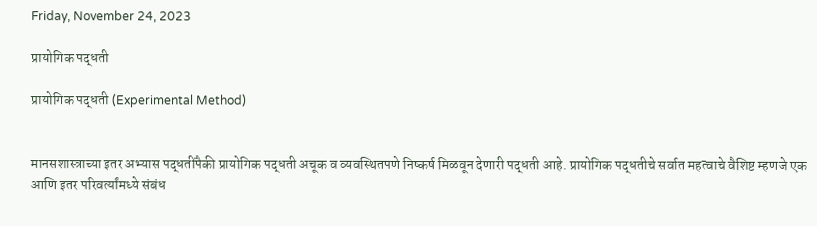Friday, November 24, 2023

प्रायोगिक पद्धती

प्रायोगिक पद्धती (Experimental Method)


मानसशास्त्राच्या इतर अभ्यास पद्धतींपैकी प्रायोगिक पद्धती अचूक व व्यवस्थितपणे निष्कर्ष मिळवून देणारी पद्धती आहे. प्रायोगिक पद्धतीचे सर्वात महत्वाचे वैशिष्ट म्हणजे एक आणि इतर परिवर्त्यांमध्ये संबंध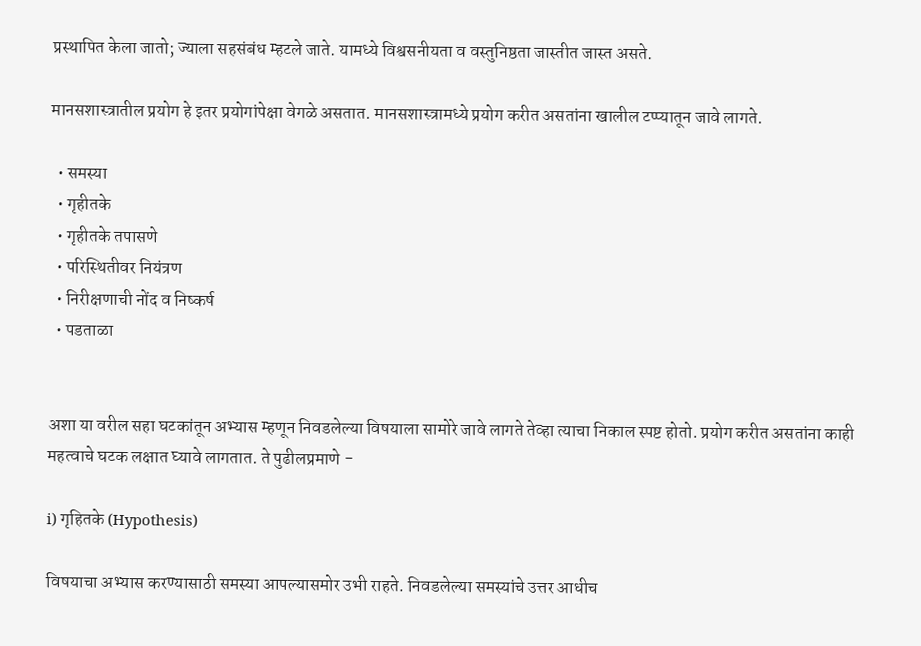प्रस्थापित केला जातो; ज्याला सहसंबंध म्हटले जाते. यामध्ये विश्वसनीयता व वस्तुनिष्ठता जास्तीत जास्त असते.

मानसशास्त्रातील प्रयोग हे इतर प्रयोगांपेक्षा वेगळे असतात. मानसशास्त्रामध्ये प्रयोग करीत असतांना खालील टप्प्यातून जावे लागते.

  • समस्या
  • गृहीतके
  • गृहीतके तपासणे
  • परिस्थितीवर नियंत्रण
  • निरीक्षणाची नोंद व निष्कर्ष
  • पडताळा


अशा या वरील सहा घटकांतून अभ्यास म्हणून निवडलेल्या विषयाला सामोरे जावे लागते तेव्हा त्याचा निकाल स्पष्ट होतो. प्रयोग करीत असतांना काही महत्वाचे घटक लक्षात घ्यावे लागतात. ते पुढीलप्रमाणे -

i) गृहितके (Hypothesis)

विषयाचा अभ्यास करण्यासाठी समस्या आपल्यासमोर उभी राहते. निवडलेल्या समस्यांचे उत्तर आधीच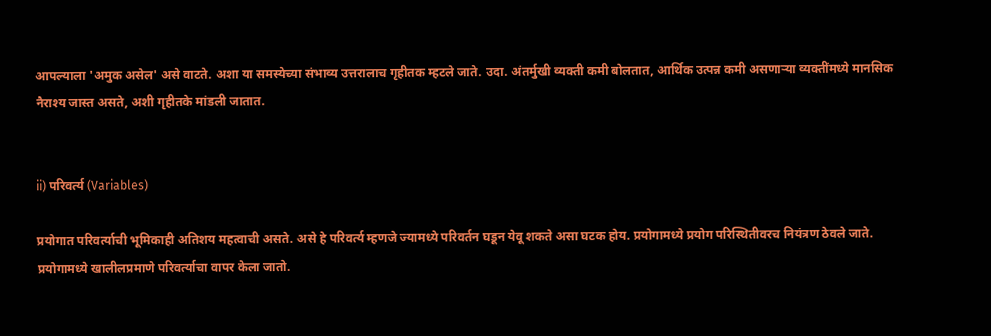आपल्याला 'अमुक असेल' असे वाटते. अशा या समस्येच्या संभाव्य उत्तरालाच गृहीतक म्हटले जाते. उदा. अंतर्मुखी व्यक्ती कमी बोलतात, आर्थिक उत्पन्न कमी असणाऱ्या व्यक्तींमध्ये मानसिक नैराश्य जास्त असते, अशी गृहीतके मांडली जातात.


ii) परिवर्त्य (Variables)

प्रयोगात परिवर्त्याची भूमिकाही अतिशय महत्वाची असते. असे हे परिवर्त्य म्हणजे ज्यामध्ये परिवर्तन घडून येवू शकते असा घटक होय. प्रयोगामध्ये प्रयोग परिस्थितीवरच नियंत्रण ठेवले जाते. प्रयोगामध्ये खालीलप्रमाणे परिवर्त्याचा वापर केला जातो.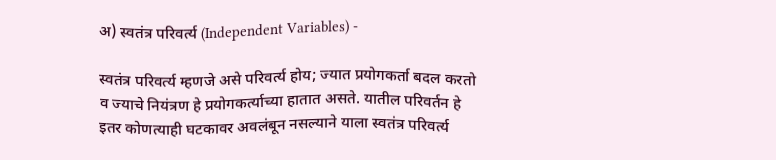अ) स्वतंत्र परिवर्त्य (Independent Variables) -

स्वतंत्र परिवर्त्य म्हणजे असे परिवर्त्य होय; ज्यात प्रयोगकर्ता बदल करतो व ज्याचे नियंत्रण हे प्रयोगकर्त्याच्या हातात असते. यातील परिवर्तन हे इतर कोणत्याही घटकावर अवलंबून नसल्याने याला स्वतंत्र परिवर्त्य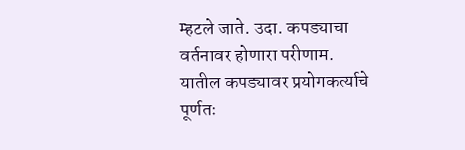म्हटले जाते. उदा. कपड्याचा वर्तनावर होणारा परीणाम. यातील कपड्यावर प्रयोगकर्त्याचे पूर्णतः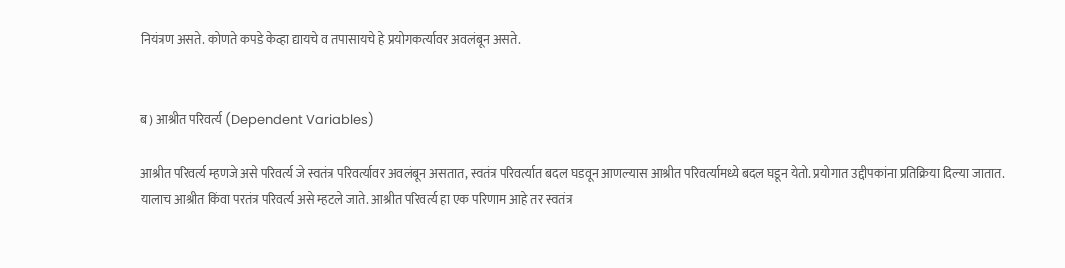नियंत्रण असते. कोणते कपडे केव्हा द्यायचे व तपासायचे हे प्रयोगकर्त्यावर अवलंबून असते.


ब) आश्रीत परिवर्त्य (Dependent Variables)

आश्रीत परिवर्त्य म्हणजे असे परिवर्त्य जे स्वतंत्र परिवर्त्यावर अवलंबून असतात, स्वतंत्र परिवर्त्यात बदल घडवून आणल्यास आश्रीत परिवर्त्यामध्ये बदल घडून येतो. प्रयोगात उद्दीपकांना प्रतिक्रिया दिल्या जातात. यालाच आश्रीत किंवा परतंत्र परिवर्त्य असे म्हटले जाते. आश्रीत परिवर्त्य हा एक परिणाम आहे तर स्वतंत्र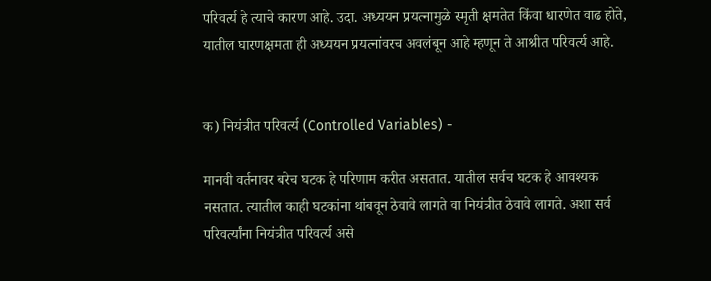परिवर्त्य हे त्याचे कारण आहे. उदा. अध्ययन प्रयत्नामुळे स्मृती क्षमतेत किंवा धारणेत वाढ होते, यातील घारणक्षमता ही अध्ययन प्रयत्नांवरच अवलंबून आहे म्हणून ते आश्रीत परिवर्त्य आहे.


क) नियंत्रीत परिवर्त्य (Controlled Variables) -

मानवी वर्तनावर बरेच घटक हे परिणाम करीत असतात. यातील सर्वच घटक हे आवश्यक नसतात. त्यातील काही घटकांना थांबवून ठेवावे लागते वा नियंत्रीत ठेवावे लागते. अशा सर्व परिवर्त्यांना नियंत्रीत परिवर्त्य असे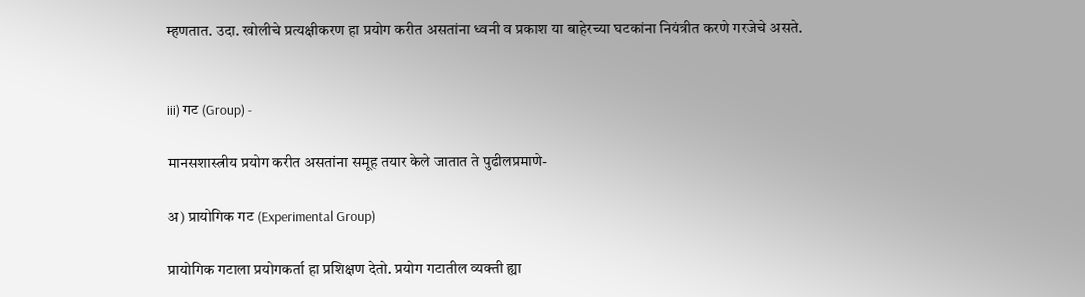म्हणतात. उदा. खोलीचे प्रत्यक्षीकरण हा प्रयोग करीत असतांना ध्वनी व प्रकाश या बाहेरच्या घटकांना नियंत्रीत करणे गरजेचे असते.


iii) गट (Group) -

मानसशास्त्रीय प्रयोग करीत असतांना समूह तयार केले जातात ते पुढीलप्रमाणे-

अ) प्रायोगिक गट (Experimental Group)

प्रायोगिक गटाला प्रयोगकर्ता हा प्रशिक्षण देतो. प्रयोग गटातील व्यक्ती ह्या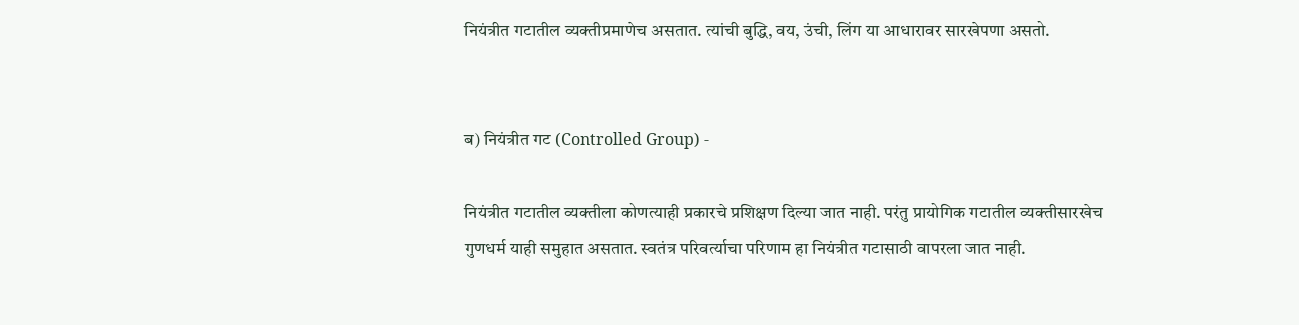नियंत्रीत गटातील व्यक्तीप्रमाणेच असतात. त्यांची बुद्धि, वय, उंची, लिंग या आधारावर सारखेपणा असतो.


ब) नियंत्रीत गट (Controlled Group) -

नियंत्रीत गटातील व्यक्तीला कोणत्याही प्रकारचे प्रशिक्षण दिल्या जात नाही. परंतु प्रायोगिक गटातील व्यक्तीसारखेच गुणधर्म याही समुहात असतात. स्वतंत्र परिवर्त्याचा परिणाम हा नियंत्रीत गटासाठी वापरला जात नाही.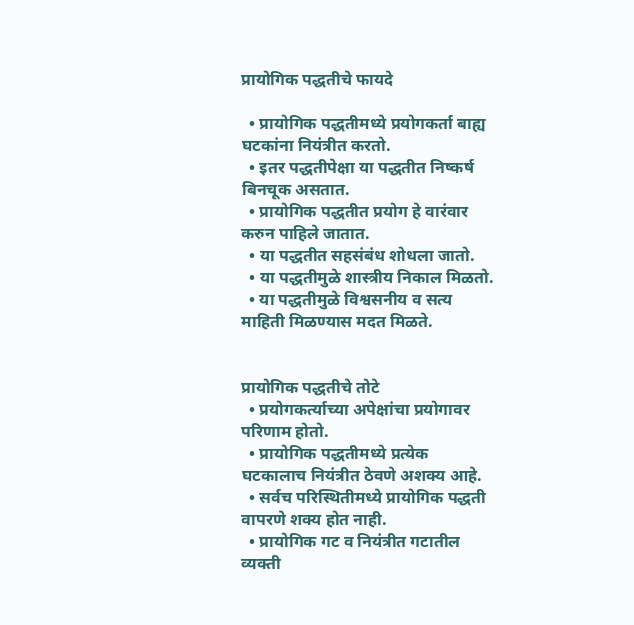प्रायोगिक पद्धतीचे फायदे

  • प्रायोगिक पद्धतीमध्ये प्रयोगकर्ता बाह्य घटकांना नियंत्रीत करतो.
  • इतर पद्धतीपेक्षा या पद्धतीत निष्कर्ष बिनचूक असतात.
  • प्रायोगिक पद्धतीत प्रयोग हे वारंवार करुन पाहिले जातात.
  • या पद्धतीत सहसंबंध शोधला जातो.
  • या पद्धतीमुळे शास्त्रीय निकाल मिळतो.
  • या पद्धतीमुळे विश्वसनीय व सत्य माहिती मिळण्यास मदत मिळते.


प्रायोगिक पद्धतीचे तोटे
  • प्रयोगकर्त्याच्या अपेक्षांचा प्रयोगावर परिणाम होतो.
  • प्रायोगिक पद्धतीमध्ये प्रत्येक घटकालाच नियंत्रीत ठेवणे अशक्य आहे.
  • सर्वच परिस्थितीमध्ये प्रायोगिक पद्धती वापरणे शक्य होत नाही.
  • प्रायोगिक गट व नियंत्रीत गटातील व्यक्ती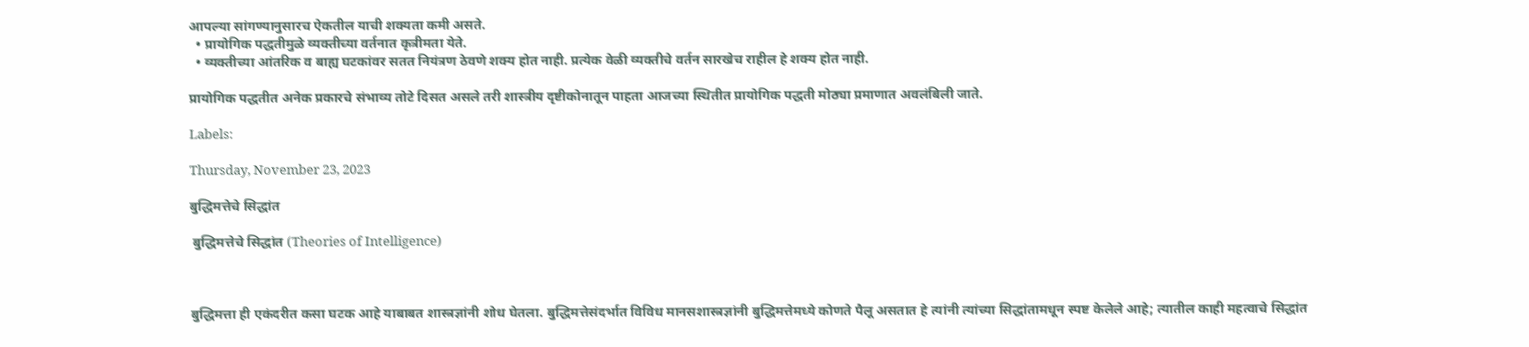आपल्या सांगण्यानुसारच ऐकतील याची शक्यता कमी असते.
  • प्रायोगिक पद्धतीमुळे व्यक्तीच्या वर्तनात कृत्रीमता येते.
  • व्यक्तीच्या आंतरिक व बाह्य घटकांवर सतत नियंत्रण ठेवणे शक्य होत नाही. प्रत्येक वेळी व्यक्तीचे वर्तन सारखेच राहील हे शक्य होत नाही.

प्रायोगिक पद्धतीत अनेक प्रकारचे संभाव्य तोटे दिसत असले तरी शास्त्रीय दृष्टीकोनातून पाहता आजच्या स्थितीत प्रायोगिक पद्धती मोठ्या प्रमाणात अवलंबिली जाते.

Labels:

Thursday, November 23, 2023

बुद्धिमत्तेचे सिद्धांत

 बुद्धिमत्तेचे सिद्धांत (Theories of Intelligence)



बुद्धिमत्ता ही एकंदरीत कसा घटक आहे याबाबत शास्त्रज्ञांनी शोध घेतला. बुद्धिमत्तेसंदर्भात विविध मानसशास्त्रज्ञांनी बुद्धिमत्तेमध्ये कोणते पैलू असतात हे त्यांनी त्यांच्या सिद्धांतामधून स्पष्ट केलेले आहे; त्यातील काही महत्वाचे सिद्धांत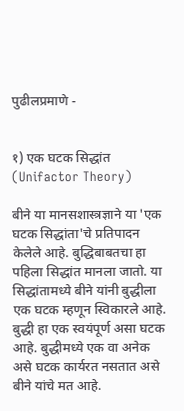पुढीलप्रमाणे -


१) एक घटक सिद्धांत (Unifactor Theory)

बीने या मानसशास्त्रज्ञाने या 'एक घटक सिद्धांता'चे प्रतिपादन केलेले आहे. बुद्धिबाबतचा हा पहिला सिद्धांत मानला जातो. या सिद्धांतामध्ये बीने यांनी बुद्धीला एक घटक म्हणून स्विकारले आहे. बुद्धी हा एक स्वयंपूर्ण असा घटक आहे. बुद्धीमध्ये एक वा अनेक असे घटक कार्यरत नसतात असे बीने यांचे मत आहे.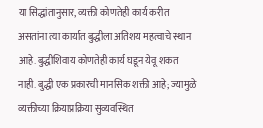या सिद्धांतानुसार, व्यक्ती कोणतेही कार्य करीत असतांना त्या कार्यात बुद्धीला अतिशय महत्वाचे स्थान आहे. बुद्धीशिवाय कोणतेही कार्य घडून येवू शकत नाही. बुद्धी एक प्रकारची मानसिक शक्ती आहे; ज्यामुळे व्यक्तीच्या क्रियाप्रक्रिया सुव्यवस्थित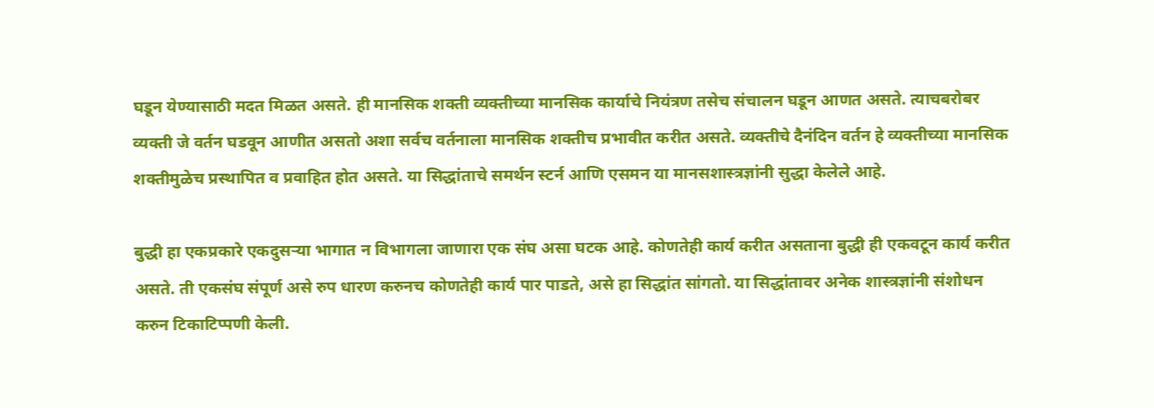घडून येण्यासाठी मदत मिळत असते. ही मानसिक शक्ती व्यक्तीच्या मानसिक कार्याचे नियंत्रण तसेच संचालन घडून आणत असते. त्याचबरोबर व्यक्ती जे वर्तन घडवून आणीत असतो अशा सर्वच वर्तनाला मानसिक शक्तीच प्रभावीत करीत असते. व्यक्तीचे दैनंदिन वर्तन हे व्यक्तीच्या मानसिक शक्तीमुळेच प्रस्थापित व प्रवाहित होत असते. या सिद्धांताचे समर्थन स्टर्न आणि एसमन या मानसशास्त्रज्ञांनी सुद्धा केलेले आहे.

बुद्धी हा एकप्रकारे एकदुसऱ्या भागात न विभागला जाणारा एक संघ असा घटक आहे. कोणतेही कार्य करीत असताना बुद्धी ही एकवटून कार्य करीत असते. ती एकसंघ संपूर्ण असे रुप धारण करुनच कोणतेही कार्य पार पाडते, असे हा सिद्धांत सांगतो. या सिद्धांतावर अनेक शास्त्रज्ञांनी संशोधन करुन टिकाटिप्पणी केली.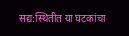सद्य:स्थितीत या घटकांचा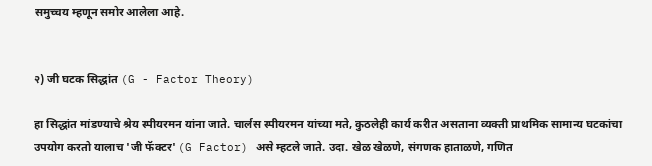समुच्चय म्हणून समोर आलेला आहे.


२) जी घटक सिद्धांत (G - Factor Theory)

हा सिद्धांत मांडण्याचे श्रेय स्पीयरमन यांना जाते. चार्लस स्पीयरमन यांच्या मते, कुठलेही कार्य करीत असताना व्यक्ती प्राथमिक सामान्य घटकांचा उपयोग करतो यालाच 'जी फॅक्टर' (G Factor) असे म्हटले जाते. उदा. खेळ खेळणे, संगणक हाताळणे, गणित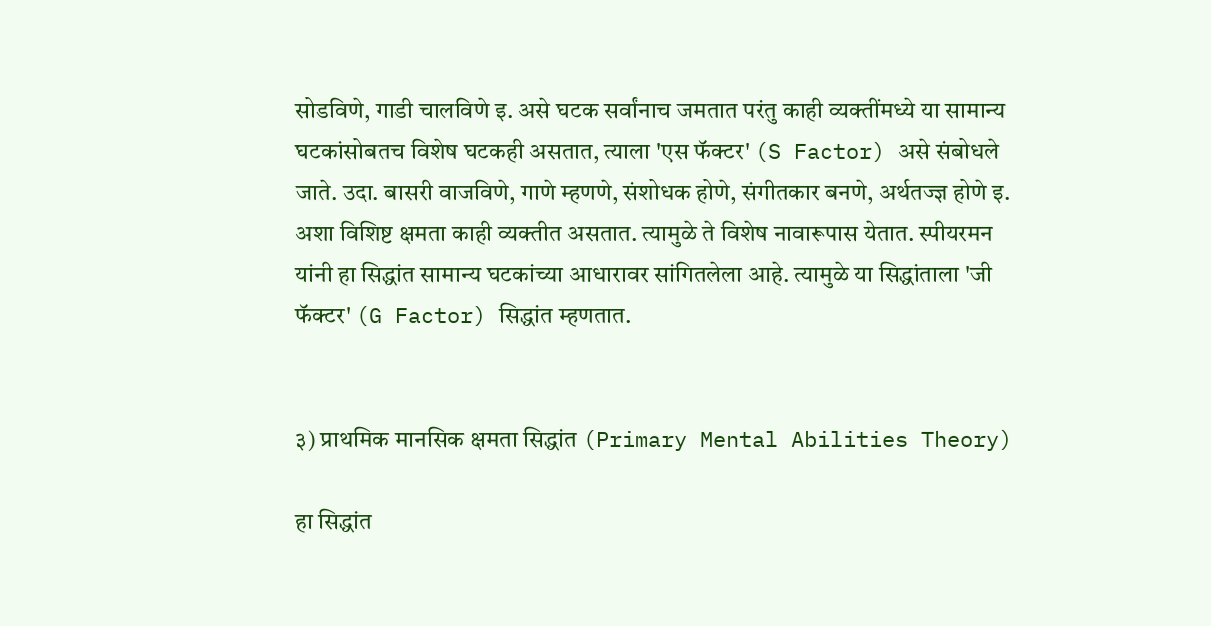सोडविणे, गाडी चालविणे इ. असे घटक सर्वांनाच जमतात परंतु काही व्यक्तींमध्ये या सामान्य घटकांसोबतच विशेष घटकही असतात, त्याला 'एस फॅक्टर' (S Factor) असे संबोधले जाते. उदा. बासरी वाजविणे, गाणे म्हणणे, संशोधक होणे, संगीतकार बनणे, अर्थतज्ज्ञ होणे इ. अशा विशिष्ट क्षमता काही व्यक्तीत असतात. त्यामुळे ते विशेष नावारूपास येतात. स्पीयरमन यांनी हा सिद्धांत सामान्य घटकांच्या आधारावर सांगितलेला आहे. त्यामुळे या सिद्धांताला 'जी फॅक्टर' (G Factor) सिद्धांत म्हणतात.


३) प्राथमिक मानसिक क्षमता सिद्धांत (Primary Mental Abilities Theory)

हा सिद्धांत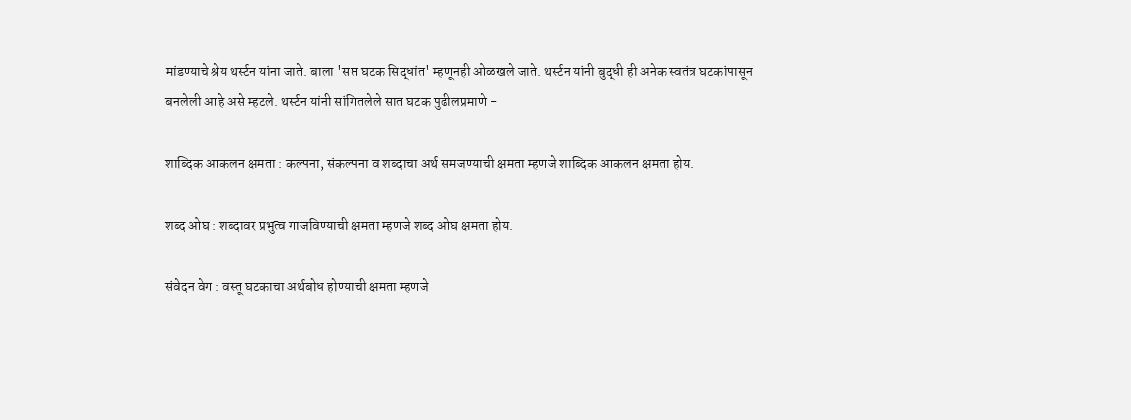मांडण्याचे श्रेय थर्स्टन यांना जाते. बाला 'सप्त घटक सिद्धांत' म्हणूनही ओळखले जाते. थर्स्टन यांनी बुद्धी ही अनेक स्वतंत्र घटकांपासून बनलेली आहे असे म्हटले. थर्स्टन यांनी सांगितलेले सात घटक पुढीलप्रमाणे -

शाब्दिक आकलन क्षमता : कल्पना, संकल्पना व शब्दाचा अर्थ समजण्याची क्षमता म्हणजे शाब्दिक आकलन क्षमता होय.

शब्द ओघ : शब्दावर प्रभुत्व गाजविण्याची क्षमता म्हणजे शब्द ओघ क्षमता होय.

संवेदन वेग : वस्तू घटकाचा अर्थबोध होण्याची क्षमता म्हणजे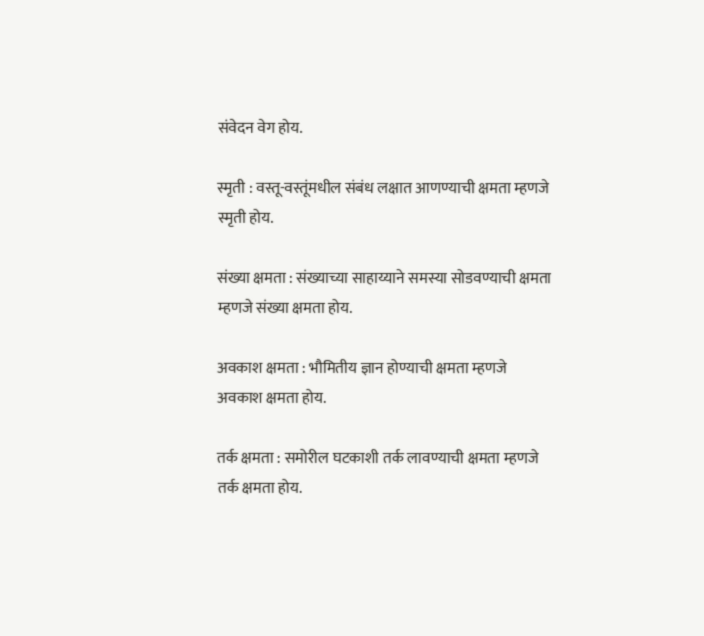संवेदन वेग होय.

स्मृती : वस्तू-वस्तूंमधील संबंध लक्षात आणण्याची क्षमता म्हणजे स्मृती होय.

संख्या क्षमता : संख्याच्या साहाय्याने समस्या सोडवण्याची क्षमता म्हणजे संख्या क्षमता होय.

अवकाश क्षमता : भौमितीय ज्ञान होण्याची क्षमता म्हणजे अवकाश क्षमता होय.

तर्क क्षमता : समोरील घटकाशी तर्क लावण्याची क्षमता म्हणजे तर्क क्षमता होय.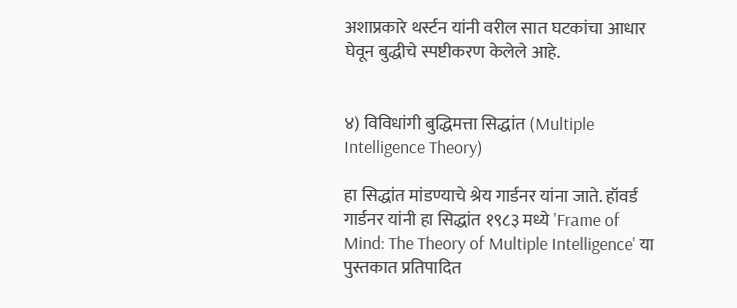अशाप्रकारे थर्स्टन यांनी वरील सात घटकांचा आधार घेवून बुद्धीचे स्पष्टीकरण केलेले आहे.


४) विविधांगी बुद्धिमत्ता सिद्धांत (Multiple Intelligence Theory)

हा सिद्धांत मांडण्याचे श्रेय गार्डनर यांना जाते. हॉवर्ड गार्डनर यांनी हा सिद्धांत १९८३ मध्ये 'Frame of Mind: The Theory of Multiple Intelligence' या पुस्तकात प्रतिपादित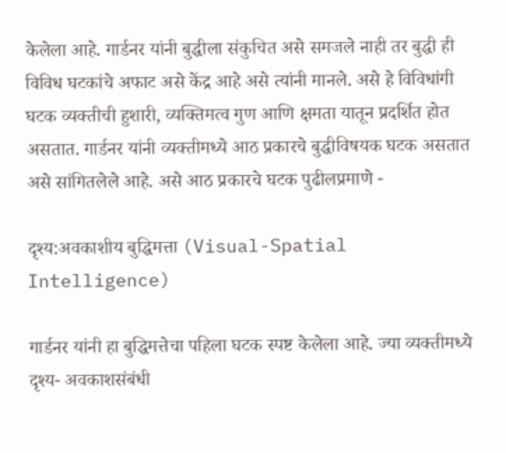केलेला आहे. गार्डनर यांनी बुद्धीला संकुचित असे समजले नाही तर बुद्धी ही विविध घटकांचे अफाट असे केंद्र आहे असे त्यांनी मानले. असे हे विविधांगी घटक व्यक्तीची हुशारी, व्यक्तिमत्व गुण आणि क्षमता यातून प्रदर्शित होत असतात. गार्डनर यांनी व्यक्तीमध्ये आठ प्रकारचे बुद्धीविषयक घटक असतात असे सांगितलेले आहे. असे आठ प्रकारचे घटक पुढीलप्रमाणे -

दृश्य:अवकाशीय बुद्धिमत्ता (Visual-Spatial Intelligence)

गार्डनर यांनी हा बुद्धिमत्तेचा पहिला घटक स्पष्ट केलेला आहे. ज्या व्यक्तीमध्ये दृश्य- अवकाशसंबंधी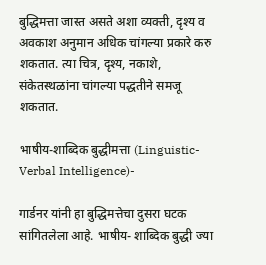बुद्धिमत्ता जास्त असते अशा व्यक्ती, दृश्य व अवकाश अनुमान अधिक चांगल्या प्रकारे करु शकतात. त्या चित्र, दृश्य, नकाशे, संकेतस्थळांना चांगल्या पद्धतीने समजू शकतात.

भाषीय-शाब्दिक बुद्धीमत्ता (Linguistic-Verbal Intelligence)-

गार्डनर यांनी हा बुद्धिमत्तेचा दुसरा घटक सांगितलेला आहे. भाषीय- शाब्दिक बुद्धी ज्या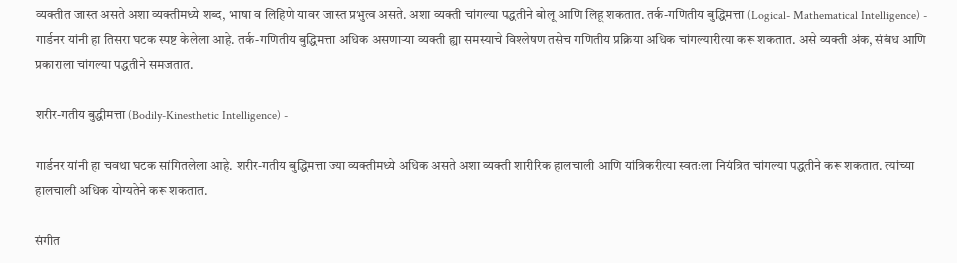व्यक्तीत जास्त असते अशा व्यक्तीमध्ये शब्द, भाषा व लिहिणे यावर जास्त प्रभुत्व असते. अशा व्यक्ती चांगल्या पद्धतीने बोलू आणि लिहू शकतात. तर्क-गणितीय बुद्धिमत्ता (Logical- Mathematical Intelligence) - गार्डनर यांनी हा तिसरा घटक स्पष्ट केलेला आहे. तर्क-गणितीय बुद्धिमत्ता अधिक असणाऱ्या व्यक्ती ह्या समस्याचे विश्लेषण तसेच गणितीय प्रक्रिया अधिक चांगल्यारीत्या करू शकतात. असे व्यक्ती अंक, संबंध आणि प्रकाराला चांगल्या पद्धतीने समजतात.

शरीर-गतीय बुद्धीमत्ता (Bodily-Kinesthetic Intelligence) -

गार्डनर यांनी हा चवथा घटक सांगितलेला आहे. शरीर-गतीय बुद्धिमत्ता ज्या व्यक्तीमध्ये अधिक असते अशा व्यक्ती शारीरिक हालचाली आणि यांत्रिकरीत्या स्वतःला नियंत्रित चांगल्या पद्धतीने करू शकतात. त्यांच्या हालचाली अधिक योग्यतेने करू शकतात.

संगीत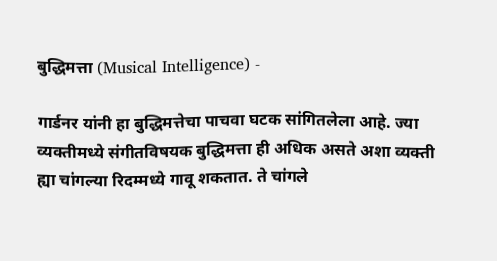बुद्धिमत्ता (Musical Intelligence) -

गार्डनर यांनी हा बुद्धिमत्तेचा पाचवा घटक सांगितलेला आहे. ज्या व्यक्तीमध्ये संगीतविषयक बुद्धिमत्ता ही अधिक असते अशा व्यक्ती ह्या चांगल्या रिदम्मध्ये गावू शकतात. ते चांगले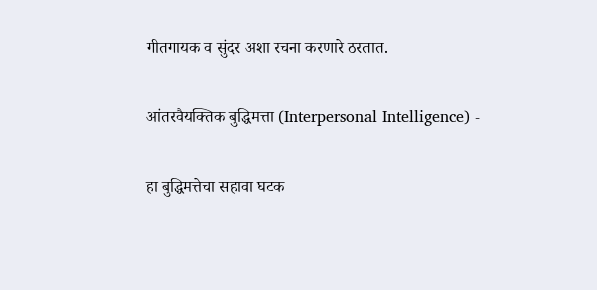गीतगायक व सुंदर अशा रचना करणारे ठरतात.

आंतरवैयक्तिक बुद्धिमत्ता (Interpersonal Intelligence) -

हा बुद्धिमत्तेचा सहावा घटक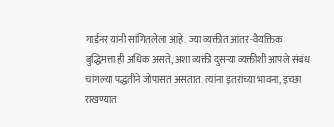गार्डनर यांनी सांगितलेला आहे. ज्या व्यक्तीत आंतर-वैयक्तिक बुद्धिमत्ता ही अधिक असते, अशा व्यक्ती दुसऱ्या व्यक्तीशी आपले संबंध चांगल्या पद्धतीने जोपासत असतात. त्यांना इतरांच्या भावना, इच्छा राखण्यात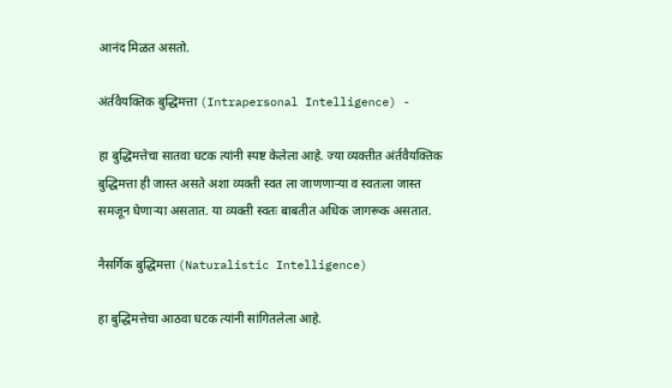आनंद मिळत असतो.

अंर्तवैयक्तिक बुद्धिमत्ता (Intrapersonal Intelligence) -

हा बुद्धिमत्तेचा सातवा घटक त्यांनी स्पष्ट केलेला आहे. ज्या व्यक्तीत अंर्तवैयक्तिक बुद्धिमत्ता ही जास्त असते अशा व्यक्ती स्वत ला जाणणाऱ्या व स्वतःला जास्त समजून घेणाऱ्या असतात. या व्यक्ती स्वतः बाबतीत अधिक जागरूक असतात.

नैसर्गिक बुद्धिमत्ता (Naturalistic Intelligence)

हा बुद्धिमत्तेचा आठवा घटक त्यांनी सांगितलेला आहे.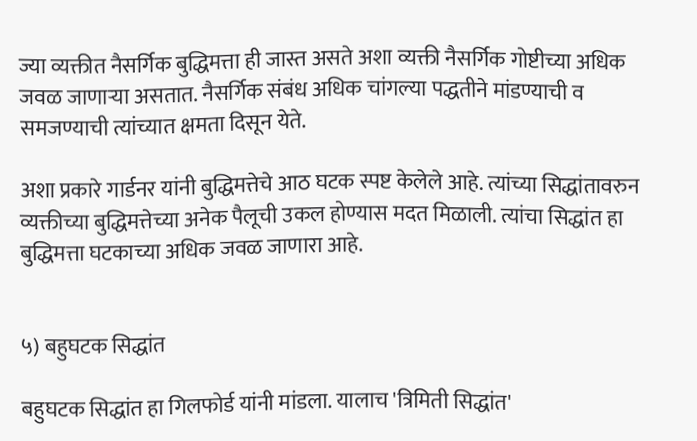ज्या व्यक्तीत नैसर्गिक बुद्धिमत्ता ही जास्त असते अशा व्यक्ती नैसर्गिक गोष्टीच्या अधिक जवळ जाणाऱ्या असतात. नैसर्गिक संबंध अधिक चांगल्या पद्धतीने मांडण्याची व समजण्याची त्यांच्यात क्षमता दिसून येते.

अशा प्रकारे गार्डनर यांनी बुद्धिमत्तेचे आठ घटक स्पष्ट केलेले आहे. त्यांच्या सिद्धांतावरुन व्यक्तीच्या बुद्धिमत्तेच्या अनेक पैलूची उकल होण्यास मदत मिळाली. त्यांचा सिद्धांत हा बुद्धिमत्ता घटकाच्या अधिक जवळ जाणारा आहे.


५) बहुघटक सिद्धांत

बहुघटक सिद्धांत हा गिलफोर्ड यांनी मांडला. यालाच 'त्रिमिती सिद्धांत'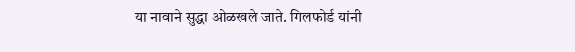या नावाने सुद्धा ओळखले जाते. गिलफोर्ड यांनी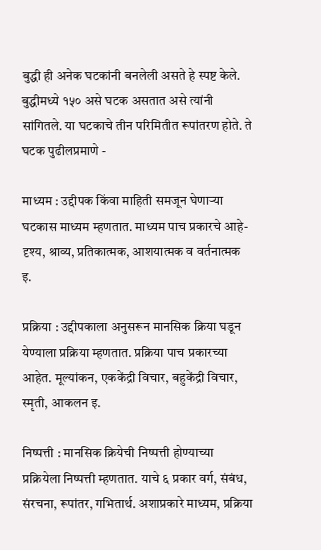बुद्धी ही अनेक घटकांनी बनलेली असते हे स्पष्ट केले. बुद्धीमध्ये १५० असे घटक असतात असे त्यांनी सांगितले. या घटकाचे तीन परिमितीत रूपांतरण होते. ते घटक पुढीलप्रमाणे -

माध्यम : उद्दीपक किंवा माहिती समजून घेणाऱ्या घटकास माध्यम म्हणतात. माध्यम पाच प्रकारचे आहे- दृश्य, श्राव्य, प्रतिकात्मक, आशयात्मक व वर्तनात्मक इ.

प्रक्रिया : उद्दीपकाला अनुसरून मानसिक क्रिया घडून येण्याला प्रक्रिया म्हणतात. प्रक्रिया पाच प्रकारच्या आहेत. मूल्यांकन, एककेंद्री विचार, बहुकेंद्री विचार, स्मृती, आकलन इ.

निष्पत्ती : मानसिक क्रियेची निष्पत्ती होण्याच्या प्रक्रियेला निष्पत्ती म्हणतात. याचे ६ प्रकार वर्ग, संबंध, संरचना, रूपांतर, गभितार्थ. अशाप्रकारे माध्यम, प्रक्रिया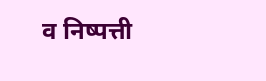व निष्पत्ती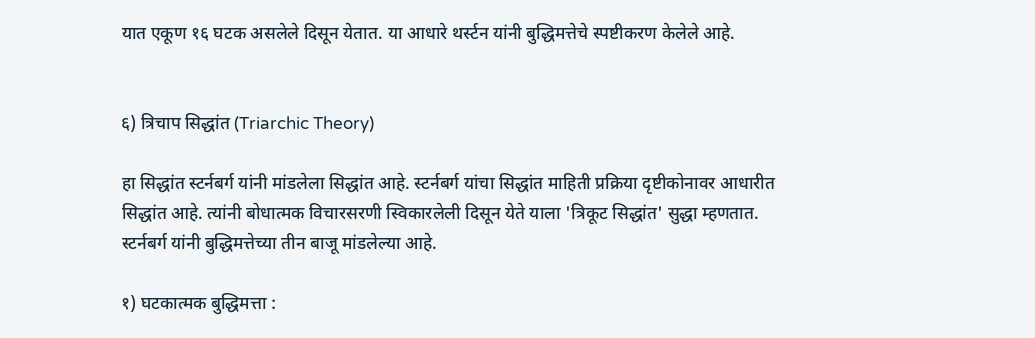यात एकूण १६ घटक असलेले दिसून येतात. या आधारे थर्स्टन यांनी बुद्धिमत्तेचे स्पष्टीकरण केलेले आहे.


६) त्रिचाप सिद्धांत (Triarchic Theory)

हा सिद्धांत स्टर्नबर्ग यांनी मांडलेला सिद्धांत आहे. स्टर्नबर्ग यांचा सिद्धांत माहिती प्रक्रिया दृष्टीकोनावर आधारीत सिद्धांत आहे. त्यांनी बोधात्मक विचारसरणी स्विकारलेली दिसून येते याला 'त्रिकूट सिद्धांत' सुद्धा म्हणतात. स्टर्नबर्ग यांनी बुद्धिमत्तेच्या तीन बाजू मांडलेल्या आहे.

१) घटकात्मक बुद्धिमत्ता :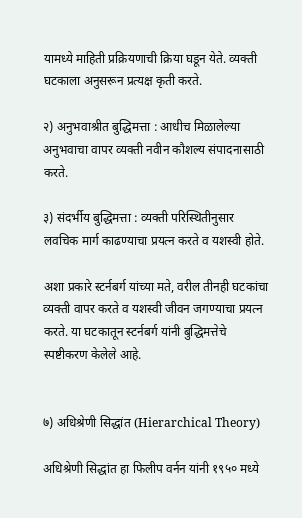यामध्ये माहिती प्रक्रियणाची क्रिया घडून येते. व्यक्ती घटकाला अनुसरून प्रत्यक्ष कृती करते.

२) अनुभवाश्रीत बुद्धिमत्ता : आधीच मिळालेल्या अनुभवाचा वापर व्यक्ती नवीन कौशल्य संपादनासाठी करते.

३) संदर्भीय बुद्धिमत्ता : व्यक्ती परिस्थितीनुसार लवचिक मार्ग काढण्याचा प्रयत्न करते व यशस्वी होते.

अशा प्रकारे स्टर्नबर्ग यांच्या मते, वरील तीनही घटकांचा व्यक्ती वापर करते व यशस्वी जीवन जगण्याचा प्रयत्न करते. या घटकातून स्टर्नबर्ग यांनी बुद्धिमत्तेचे स्पष्टीकरण केलेले आहे.


७) अधिश्रेणी सिद्धांत (Hierarchical Theory)

अधिश्रेणी सिद्धांत हा फिलीप वर्नन यांनी १९५० मध्ये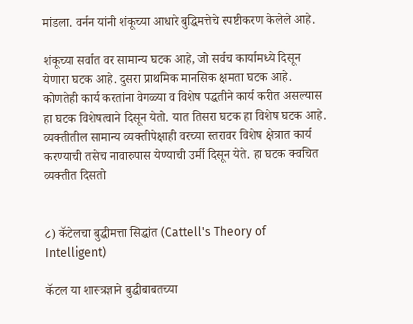मांडला. वर्नन यांनी शंकूच्या आधारे बुद्धिमत्तेचे स्पष्टीकरण केलेले आहे.

शंकूच्या सर्वात वर सामान्य घटक आहे, जो सर्वच कार्यामध्ये दिसून येणारा घटक आहे. दुसरा प्राथमिक मानसिक क्षमता घटक आहे. कोणतेही कार्य करतांना वेगळ्या व विशेष पद्धतीने कार्य करीत असल्यास हा घटक विशेषत्वाने दिसून येतो. यात तिसरा घटक हा विशेष घटक आहे. व्यक्तीतील सामान्य व्यक्तीपेक्षाही वरच्या स्तरावर विशेष क्षेत्रात कार्य करण्याची तसेच नावारुपास येण्याची उर्मी दिसून येते. हा घटक क्वचित व्यक्तीत दिसतो


८) कॅटेलचा बुद्धीमत्ता सिद्धांत (Cattell's Theory of Intelligent)

कॅटल या शास्त्रज्ञाने बुद्धीबाबतच्या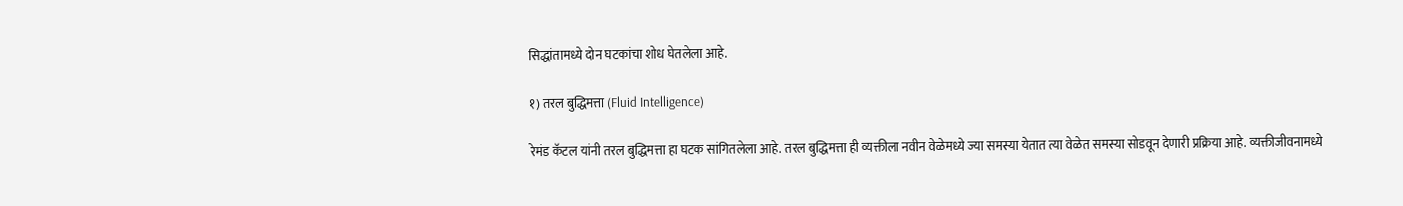सिद्धांतामध्ये दोन घटकांचा शोध घेतलेला आहे.

१) तरल बुद्धिमत्ता (Fluid Intelligence)

रेमंड कॅटल यांनी तरल बुद्धिमत्ता हा घटक सांगितलेला आहे. तरल बुद्धिमत्ता ही व्यक्तीला नवीन वेळेमध्ये ज्या समस्या येतात त्या वेळेत समस्या सोडवून देणारी प्रक्रिया आहे. व्यक्तीजीवनामध्ये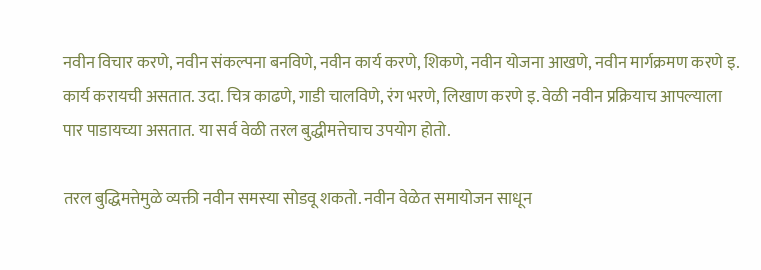नवीन विचार करणे, नवीन संकल्पना बनविणे, नवीन कार्य करणे, शिकणे, नवीन योजना आखणे, नवीन मार्गक्रमण करणे इ. कार्य करायची असतात. उदा. चित्र काढणे, गाडी चालविणे, रंग भरणे, लिखाण करणे इ. वेळी नवीन प्रक्रियाच आपल्याला पार पाडायच्या असतात. या सर्व वेळी तरल बुद्धीमत्तेचाच उपयोग होतो.

तरल बुद्धिमत्तेमुळे व्यक्ती नवीन समस्या सोडवू शकतो. नवीन वेळेत समायोजन साधून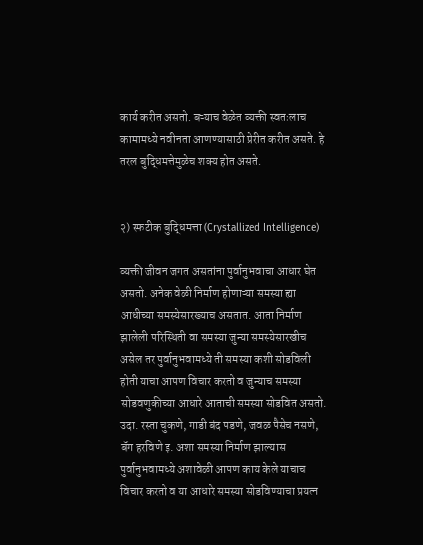कार्य करीत असतो. बऱ्याच वेळेत व्यक्ती स्वतःलाच कामामध्ये नवीनता आणण्यासाठी प्रेरीत करीत असते. हे तरल बुद्धिमत्तेमुळेच शक्य होत असते.


२) स्फटीक बुद्धिमत्ता (Crystallized Intelligence)

व्यक्ती जीवन जगत असतांना पुर्वानुभवाचा आधार घेत असतो. अनेक वेळी निर्माण होणाऱ्या समस्या ह्या आधीच्या समस्येसारख्याच असतात. आता निर्माण झालेली परिस्थिती वा समस्या जुन्या समस्येसारखीच असेल तर पुर्वानुभवामध्ये ती समस्या कशी सोडविली होती याचा आपण विचार करतो व जुन्याच समस्या सोडवणुकीच्या आधारे आताची समस्या सोडवित असतो. उदा. रस्ता चुकणे, गाडी बंद पडणे, जवळ पैसेच नसणे, बॅग हरविणे इ. अशा समस्या निर्माण झाल्यास पुर्वानुभवामध्ये अशावेळी आपण काय केले याचाच विचार करतो व या आधारे समस्या सोडविण्याचा प्रयत्न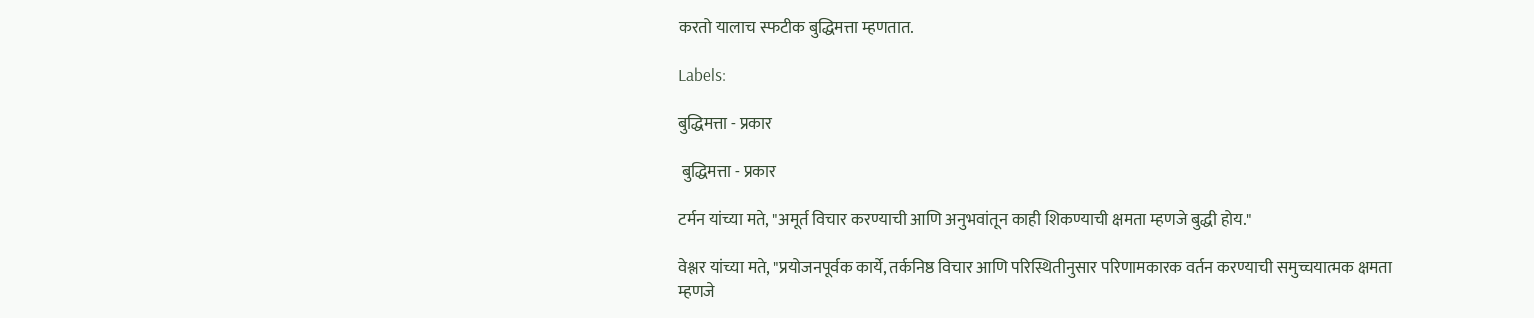करतो यालाच स्फटीक बुद्धिमत्ता म्हणतात.

Labels:

बुद्धिमत्ता - प्रकार

 बुद्धिमत्ता - प्रकार

टर्मन यांच्या मते, "अमूर्त विचार करण्याची आणि अनुभवांतून काही शिकण्याची क्षमता म्हणजे बुद्धी होय."

वेश्लर यांच्या मते, "प्रयोजनपूर्वक कार्ये, तर्कनिष्ठ विचार आणि परिस्थितीनुसार परिणामकारक वर्तन करण्याची समुच्चयात्मक क्षमता म्हणजे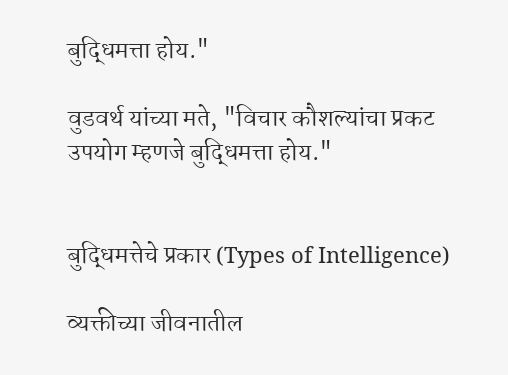बुद्धिमत्ता होय."

वुडवर्थ यांच्या मते, "विचार कौशल्यांचा प्रकट उपयोग म्हणजे बुद्धिमत्ता होय."


बुद्धिमत्तेचे प्रकार (Types of Intelligence)

व्यक्तीच्या जीवनातील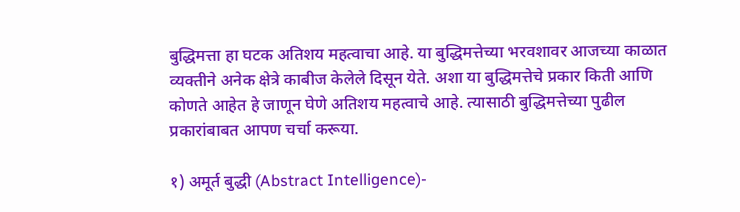बुद्धिमत्ता हा घटक अतिशय महत्वाचा आहे. या बुद्धिमत्तेच्या भरवशावर आजच्या काळात व्यक्तीने अनेक क्षेत्रे काबीज केलेले दिसून येते. अशा या बुद्धिमत्तेचे प्रकार किती आणि कोणते आहेत हे जाणून घेणे अतिशय महत्वाचे आहे. त्यासाठी बुद्धिमत्तेच्या पुढील प्रकारांबाबत आपण चर्चा करूया.

१) अमूर्त बुद्धी (Abstract Intelligence)-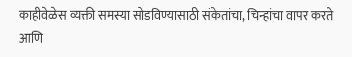काहीवेळेस व्यक्ती समस्या सोडविण्यासाठी संकेतांचा, चिन्हांचा वापर करते आणि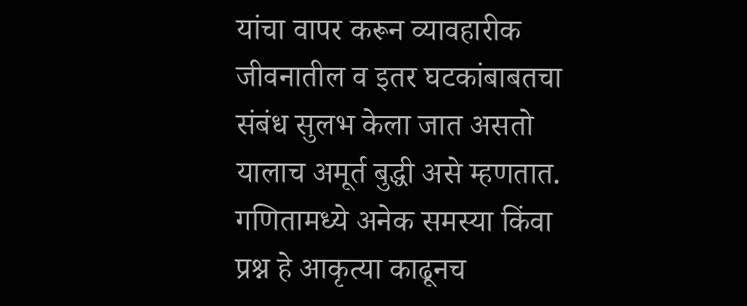यांचा वापर करून व्यावहारीक जीवनातील व इतर घटकांबाबतचा संबंध सुलभ केला जात असतो यालाच अमूर्त बुद्धी असे म्हणतात. गणितामध्ये अनेक समस्या किंवा प्रश्न हे आकृत्या काढूनच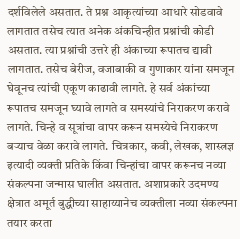दर्शविलेले असतात. ते प्रश्न आकृत्यांच्या आधारे सोडवावे लागतात तसेच त्यात अनेक अंकचिन्हीत प्रश्नांची कोडी असतात. त्या प्रश्नांची उत्तरे ही अंकाच्या रूपातच द्यावी लागतात. तसेच बेरीज, वजाबाकी व गुणाकार यांना समजून घेवूनच त्यांची एकूण काढावी लागते. हे सर्व अंकांच्या रूपातच समजून घ्यावे लागते व समस्यांचे निराकरण करावे लागते. चिन्हे व सूत्रांचा वापर करून समस्येचे निराकरण बऱ्याच वेळा करावे लागते. चित्रकार, कवी, लेखक, शास्त्रज्ञ इत्यादी व्यक्ती प्रतिके किंवा चिन्हांचा वापर करूनच नव्या संकल्पना जन्मास घालीत असतात. अशाप्रकारे उदमण्य क्षेत्रात अमूर्त बुद्धीच्या साहाय्यानेच व्यक्तीला नव्या संकल्पना तयार करता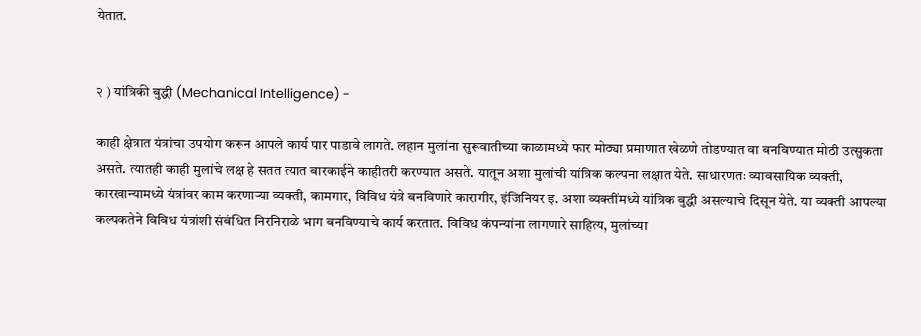येतात.


२ ) यांत्रिकी बुद्धी (Mechanical Intelligence) -

काही क्षेत्रात यंत्रांचा उपयोग करून आपले कार्य पार पाडावे लागते. लहान मुलांना सुरूवातीच्या काळामध्ये फार मोठ्या प्रमाणात खेळणे तोडण्यात वा बनविण्यात मोठी उत्सुकता असते. त्यातही काही मुलांचे लक्ष हे सतत त्यात बारकाईने काहीतरी करण्यात असते. यातून अशा मुलांची यांत्रिक कल्पना लक्षात येते. साधारणतः व्यावसायिक व्यक्ती, कारखान्यामध्ये यंत्रांवर काम करणाऱ्या व्यक्ती, कामगार, विविध यंत्रे बनविणारे कारागीर, इंजिनियर इ. अशा व्यक्तींमध्ये यांत्रिक बुद्धी असल्याचे दिसून येते. या व्यक्ती आपल्या कल्पकतेने विविध यंत्रांशी संबंधित निरनिराळे भाग बनविण्याचे कार्य करतात. विविध कंपन्यांना लागणारे साहित्य, मुलांच्या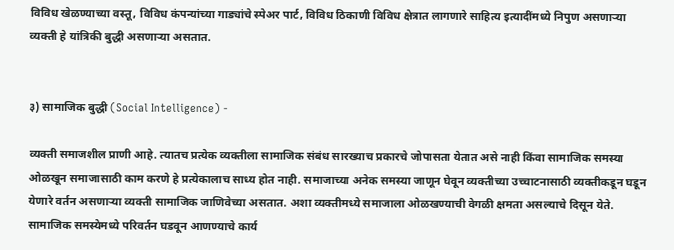विविध खेळण्याच्या वस्तू, विविध कंपन्यांच्या गाड्यांचे स्पेअर पार्ट, विविध ठिकाणी विविध क्षेत्रात लागणारे साहित्य इत्यादींमध्ये निपुण असणाऱ्या व्यक्ती हे यांत्रिकी बुद्धी असणाऱ्या असतात.


३) सामाजिक बुद्धी (Social Intelligence) -

व्यक्ती समाजशील प्राणी आहे. त्यातच प्रत्येक व्यक्तीला सामाजिक संबंध सारख्याच प्रकारचे जोपासता येतात असे नाही किंवा सामाजिक समस्या ओळखून समाजासाठी काम करणे हे प्रत्येकालाच साध्य होत नाही. समाजाच्या अनेक समस्या जाणून घेवून व्यक्तीच्या उच्चाटनासाठी व्यक्तीकडून घडून येणारे वर्तन असणाऱ्या व्यक्ती सामाजिक जाणिवेच्या असतात. अशा व्यक्तीमध्ये समाजाला ओळखण्याची वेगळी क्षमता असल्याचे दिसून येते. सामाजिक समस्येमध्ये परिवर्तन घडवून आणण्याचे कार्य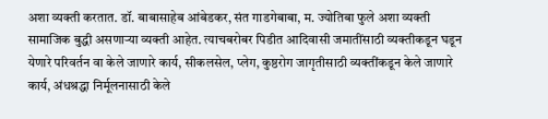अशा व्यक्ती करतात. डॉ. बाबासाहेब आंबेडकर, संत गाडगेबाबा, म. ज्योतिबा फुले अशा व्यक्ती सामाजिक बुद्धी असणाऱ्या व्यक्ती आहेत. त्याचबरोबर पिडीत आदिवासी जमातींसाठी व्यक्तीकडून घडून येणारे परिवर्तन वा केले जाणारे कार्य, सीकलसेल, प्लेग, कुष्ठरोग जागृतीसाठी व्यक्तींकडून केले जाणारे कार्य, अंधश्रद्धा निर्मूलनासाठी केले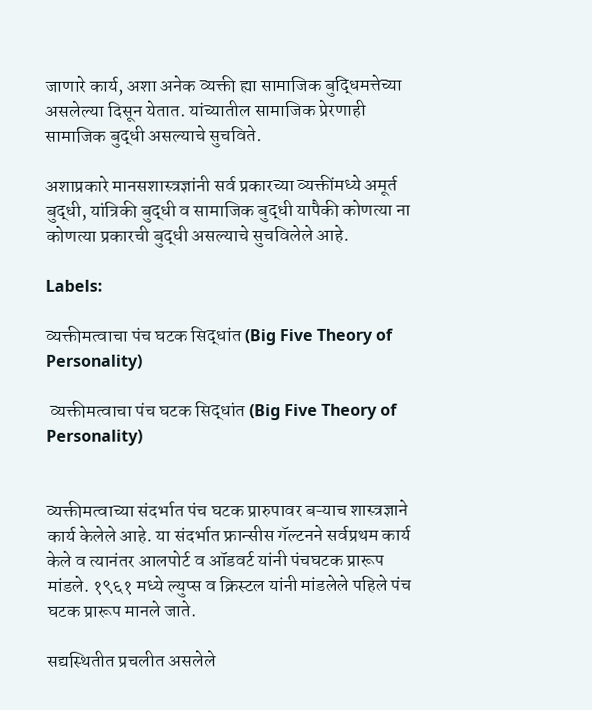जाणारे कार्य, अशा अनेक व्यक्ती ह्या सामाजिक बुद्धिमत्तेच्या असलेल्या दिसून येतात. यांच्यातील सामाजिक प्रेरणाही सामाजिक बुद्धी असल्याचे सुचविते.

अशाप्रकारे मानसशास्त्रज्ञांनी सर्व प्रकारच्या व्यक्तींमध्ये अमूर्त बुद्धी, यांत्रिकी बुद्धी व सामाजिक बुद्धी यापैकी कोणत्या ना कोणत्या प्रकारची बुद्धी असल्याचे सुचविलेले आहे.

Labels:

व्यक्तीमत्वाचा पंच घटक सिद्धांत (Big Five Theory of Personality)

 व्यक्तीमत्वाचा पंच घटक सिद्धांत (Big Five Theory of Personality)


व्यक्तीमत्वाच्या संदर्भात पंच घटक प्रारुपावर बऱ्याच शास्त्रज्ञाने कार्य केलेले आहे. या संदर्भात फ्रान्सीस गॅल्टनने सर्वप्रथम कार्य केले व त्यानंतर आलपोर्ट व ऑडवर्ट यांनी पंचघटक प्रारूप मांडले. १९६१ मध्ये ल्युप्स व क्रिस्टल यांनी मांडलेले पहिले पंच घटक प्रारूप मानले जाते.

सद्यस्थितीत प्रचलीत असलेले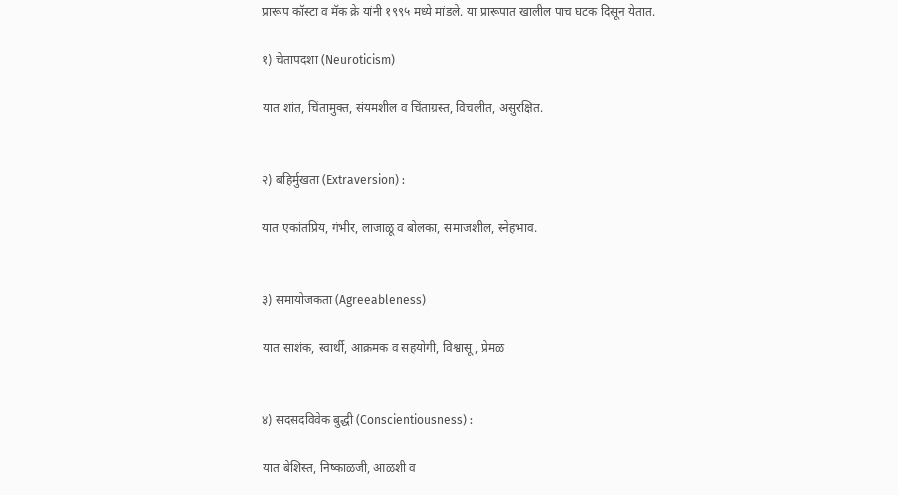प्रारूप कॉस्टा व मॅक क्रे यांनी १९९५ मध्ये मांडले. या प्रारूपात खालील पाच घटक दिसून येतात.

१) चेतापदशा (Neuroticism)

यात शांत, चिंतामुक्त, संयमशील व चिंताग्रस्त, विचलीत, असुरक्षित.


२) बहिर्मुखता (Extraversion) :

यात एकांतप्रिय, गंभीर, लाजाळू व बोलका, समाजशील, स्नेहभाव.


३) समायोजकता (Agreeableness)

यात साशंक, स्वार्थी, आक्रमक व सहयोगी, विश्वासू, प्रेमळ


४) सदसदविवेक बुद्धी (Conscientiousness) :

यात बेशिस्त, निष्काळजी, आळशी व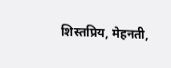शिस्तप्रिय, मेहनती,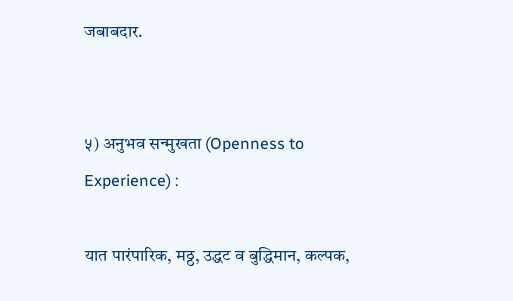जबाबदार.


५) अनुभव सन्मुखता (Openness to Experience) :

यात पारंपारिक, मठ्ठ, उद्धट व बुद्धिमान, कल्पक,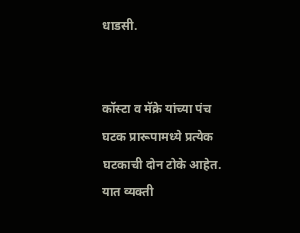धाडसी.


कॉस्टा व मॅक्रे यांच्या पंच घटक प्रारूपामध्ये प्रत्येक घटकाची दोन टोके आहेत. यात व्यक्ती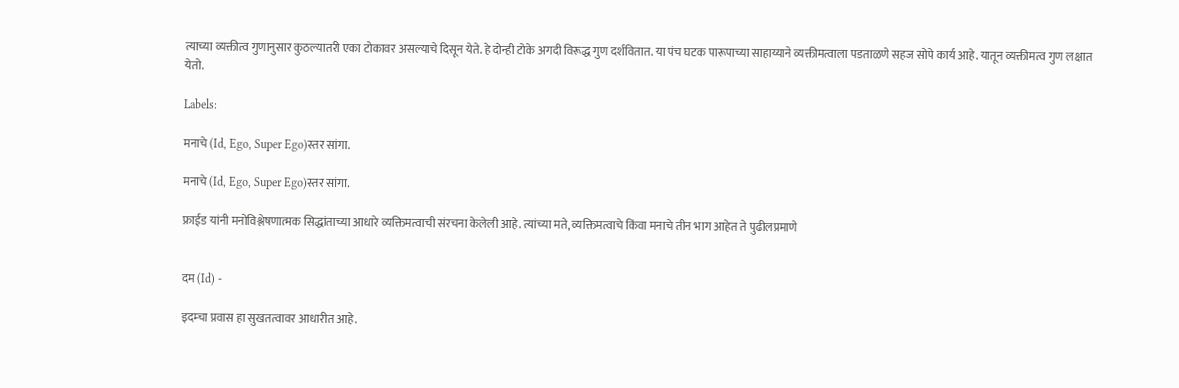त्याच्या व्यक्तीत्व गुणानुसार कुठल्यातरी एका टोकावर असल्याचे दिसून येते. हे दोन्ही टोके अगदी विरूद्ध गुण दर्शवितात. या पंच घटक पारूपाच्या साहाय्याने व्यक्तीमत्वाला पडताळणे सहज सोपे कार्य आहे. यातून व्यक्तीमत्व गुण लक्षात येतो.

Labels:

मनाचे (Id, Ego, Super Ego)स्तर सांगा.

मनाचे (Id, Ego, Super Ego)स्तर सांगा.

फ्राईड यांनी मनोविश्लेषणात्मक सिद्धांताच्या आधारे व्यक्तिमत्वाची संरचना केलेली आहे. त्यांच्या मते, व्यक्तिमत्वाचे किंवा मनाचे तीन भाग आहेत ते पुढीलप्रमाणे


दम (Id) -

इदम्चा प्रवास हा सुखतत्वावर आधारीत आहे.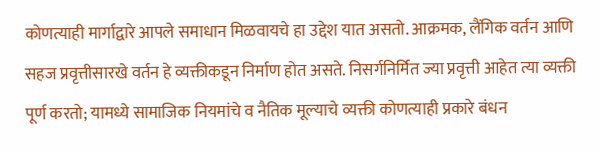कोणत्याही मार्गाद्वारे आपले समाधान मिळवायचे हा उद्देश यात असतो. आक्रमक, लैंगिक वर्तन आणि सहज प्रवृत्तीसारखे वर्तन हे व्यक्तीकडून निर्माण होत असते. निसर्गनिर्मित ज्या प्रवृत्ती आहेत त्या व्यक्ती पूर्ण करतो; यामध्ये सामाजिक नियमांचे व नैतिक मूल्याचे व्यक्ती कोणत्याही प्रकारे बंधन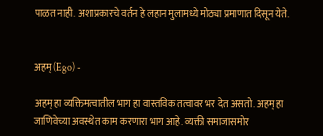पाळत नाही. अशाप्रकारचे वर्तन हे लहान मुलामध्ये मोठ्या प्रमाणात दिसून येते.


अहम् (Ego) -

अहम् हा व्यक्तिमत्वातील भाग हा वास्तविक तत्वावर भर देत असतो. अहम् हा जाणिवेच्या अवस्थेत काम करणारा भाग आहे. व्यक्ती समाजासमोर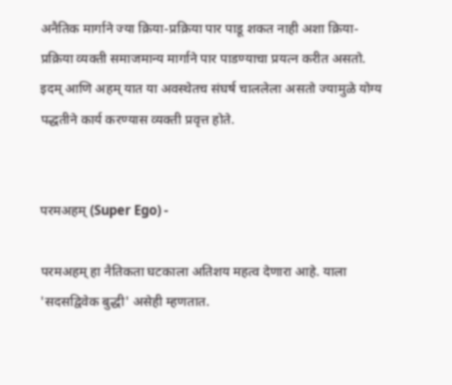अनैतिक मार्गाने ज्या क्रिया-प्रक्रिया पार पाडू शकत नाही अशा क्रिया-प्रक्रिया व्यक्ती समाजमान्य मार्गाने पार पाडण्याचा प्रयत्न करीत असतो. इदम् आणि अहम् यात या अवस्थेतच संघर्ष चाललेला असतो ज्यामुळे योग्य पद्धतीने कार्य करण्यास व्यक्ती प्रवृत्त होते.


परमअहम् (Super Ego) -

परमअहम् हा नैतिकता घटकाला अतिशय महत्व देणारा आहे. याला 'सदसद्विवेक बुद्धी' असेही म्हणतात.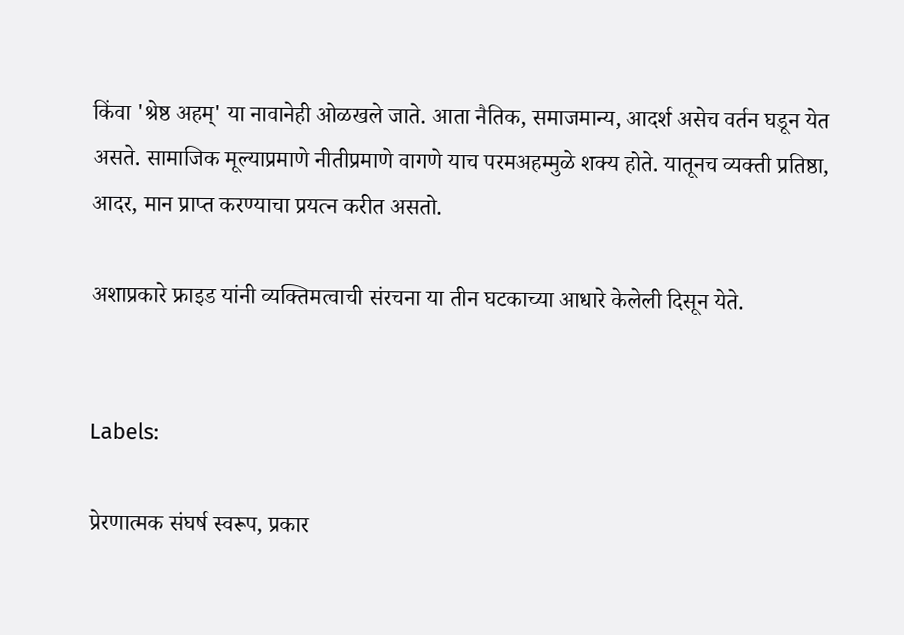किंवा 'श्रेष्ठ अहम्' या नावानेही ओळखले जाते. आता नैतिक, समाजमान्य, आदर्श असेच वर्तन घडून येत असते. सामाजिक मूल्याप्रमाणे नीतीप्रमाणे वागणे याच परमअहम्मुळे शक्य होते. यातूनच व्यक्ती प्रतिष्ठा, आदर, मान प्राप्त करण्याचा प्रयत्न करीत असतो.

अशाप्रकारे फ्राइड यांनी व्यक्तिमत्वाची संरचना या तीन घटकाच्या आधारे केलेली दिसून येते.


Labels:

प्रेरणात्मक संघर्ष स्वरूप, प्रकार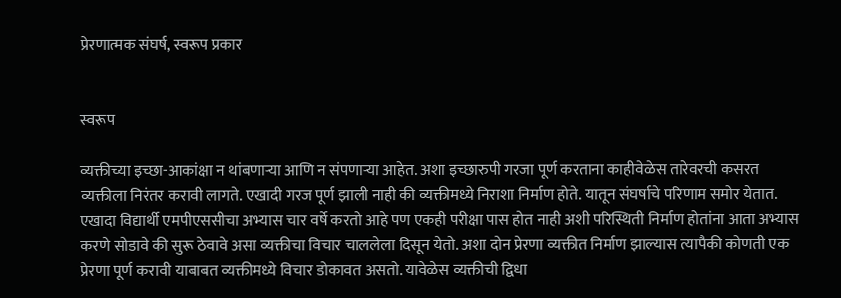प्रेरणात्मक संघर्ष, स्वरूप प्रकार


स्वरूप

व्यक्तीच्या इच्छा-आकांक्षा न थांबणाऱ्या आणि न संपणाऱ्या आहेत. अशा इच्छारुपी गरजा पूर्ण करताना काहीवेळेस तारेवरची कसरत व्यक्तीला निरंतर करावी लागते. एखादी गरज पूर्ण झाली नाही की व्यक्तीमध्ये निराशा निर्माण होते. यातून संघर्षाचे परिणाम समोर येतात. एखादा विद्यार्थी एमपीएससीचा अभ्यास चार वर्षे करतो आहे पण एकही परीक्षा पास होत नाही अशी परिस्थिती निर्माण होतांना आता अभ्यास करणे सोडावे की सुरू ठेवावे असा व्यक्तीचा विचार चाललेला दिसून येतो. अशा दोन प्रेरणा व्यक्तीत निर्माण झाल्यास त्यापैकी कोणती एक प्रेरणा पूर्ण करावी याबाबत व्यक्तीमध्ये विचार डोकावत असतो. यावेळेस व्यक्तीची द्विधा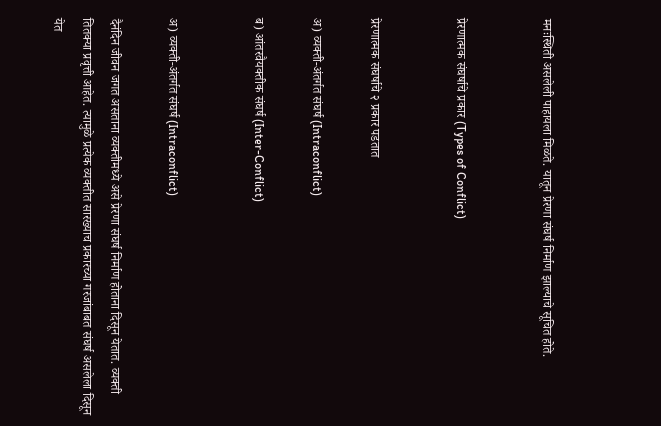मनःस्थिती असलेली पाहायला मिळते. यातून प्रेरणा संघर्ष निर्माण झाल्याचे सूचित होते.


प्रेरणात्मक संघर्षाचे प्रकार (Types of Conflict)


प्रेरणात्मक संघर्षाचे २ प्रकार पडतात

अ) व्यक्ती-अंतर्गत संघर्ष (Intraconflict)

ब) आंतरवैयक्तीक संघर्ष (Inter-Conflict)


अ) व्यक्ती-अंतर्गत संघर्ष (Intraconflict)

दैनंदिन जीवन जगत असताना व्यक्तीमध्ये असे प्रेरणा संघर्ष निर्माण होताना दिसून येतात. व्यक्ती तितक्या प्रवृत्ती आहेत. त्यामुळे प्रत्येक व्यक्तीत सारख्याच प्रकारच्या गरजांबाबत संघर्ष असलेला दिसून येत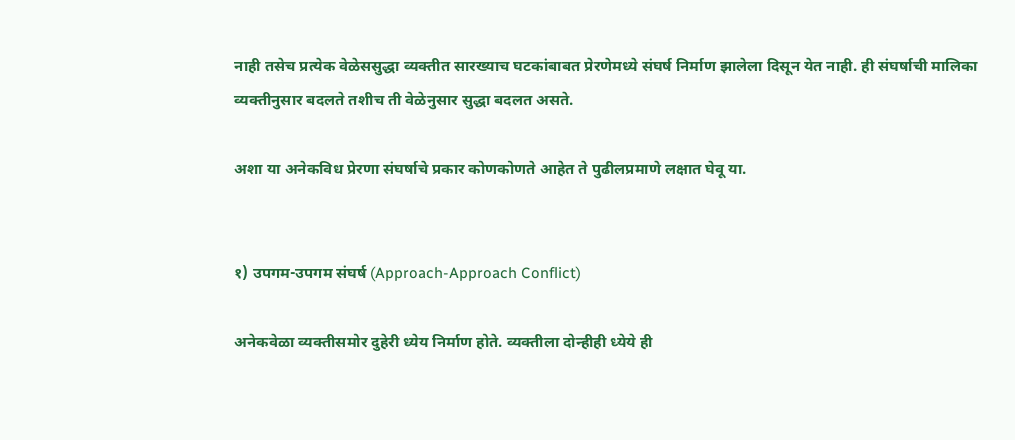नाही तसेच प्रत्येक वेळेससुद्धा व्यक्तीत सारख्याच घटकांबाबत प्रेरणेमध्ये संघर्ष निर्माण झालेला दिसून येत नाही. ही संघर्षाची मालिका व्यक्तीनुसार बदलते तशीच ती वेळेनुसार सुद्धा बदलत असते.

अशा या अनेकविध प्रेरणा संघर्षाचे प्रकार कोणकोणते आहेत ते पुढीलप्रमाणे लक्षात घेवू या.


१) उपगम-उपगम संघर्ष (Approach-Approach Conflict)

अनेकवेळा व्यक्तीसमोर दुहेरी ध्येय निर्माण होते. व्यक्तीला दोन्हीही ध्येये ही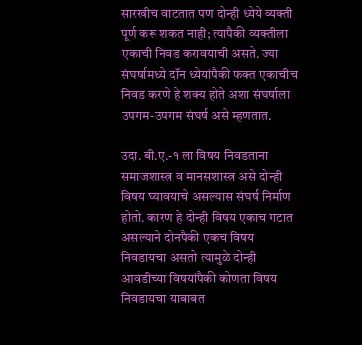सारखीच वाटतात पण दोन्ही ध्येये व्यक्ती पूर्ण करू शकत नाही; त्यापैकी व्यक्तीला एकाची निवड करावयाची असते. ज्या संघर्षामध्ये दॉन ध्येयांपैकी फक्त एकाचीच निवड करणे हे शक्य होते अशा संघर्षाला उपगम-उपगम संघर्ष असे म्हणतात.

उदा. बी.ए.-१ ला विषय निवडताना समाजशास्त्र व मानसशास्त्र असे दोन्ही विषय घ्यावयाचे असल्यास संघर्ष निर्माण होतो. कारण हे दोन्ही विषय एकाच गटात असल्याने दोनपैकी एकच विषय निवडायचा असतो त्यामुळे दोन्ही आवडीच्या विषयांपैकी कोणता विषय निवडायचा याबाबत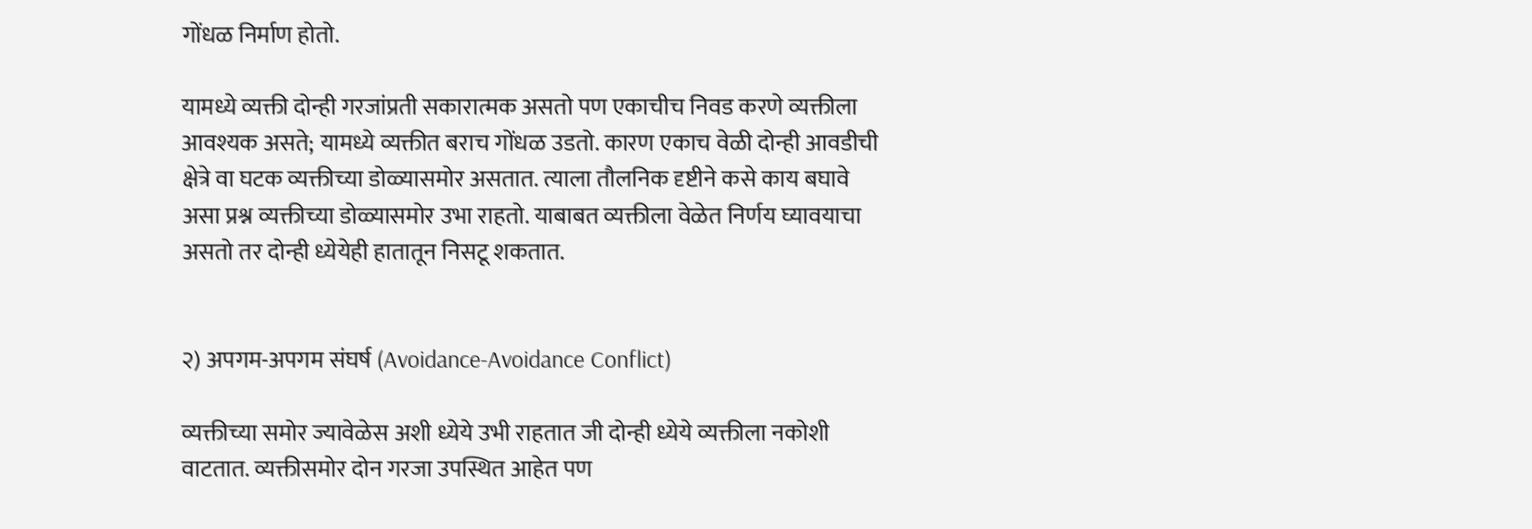गोंधळ निर्माण होतो.

यामध्ये व्यक्ती दोन्ही गरजांप्रती सकारात्मक असतो पण एकाचीच निवड करणे व्यक्तीला आवश्यक असते; यामध्ये व्यक्तीत बराच गोंधळ उडतो. कारण एकाच वेळी दोन्ही आवडीची क्षेत्रे वा घटक व्यक्तीच्या डोळ्यासमोर असतात. त्याला तौलनिक दृष्टीने कसे काय बघावे असा प्रश्न व्यक्तीच्या डोळ्यासमोर उभा राहतो. याबाबत व्यक्तीला वेळेत निर्णय घ्यावयाचा असतो तर दोन्ही ध्येयेही हातातून निसटू शकतात.


२) अपगम-अपगम संघर्ष (Avoidance-Avoidance Conflict)

व्यक्तीच्या समोर ज्यावेळेस अशी ध्येये उभी राहतात जी दोन्ही ध्येये व्यक्तीला नकोशी वाटतात. व्यक्तीसमोर दोन गरजा उपस्थित आहेत पण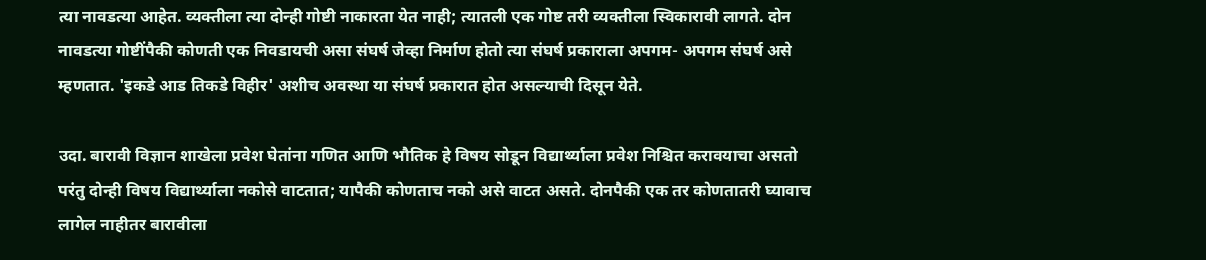त्या नावडत्या आहेत. व्यक्तीला त्या दोन्ही गोष्टी नाकारता येत नाही; त्यातली एक गोष्ट तरी व्यक्तीला स्विकारावी लागते. दोन नावडत्या गोष्टींपैकी कोणती एक निवडायची असा संघर्ष जेव्हा निर्माण होतो त्या संघर्ष प्रकाराला अपगम- अपगम संघर्ष असे म्हणतात. 'इकडे आड तिकडे विहीर' अशीच अवस्था या संघर्ष प्रकारात होत असल्याची दिसून येते.

उदा. बारावी विज्ञान शाखेला प्रवेश घेतांना गणित आणि भौतिक हे विषय सोडून विद्यार्थ्याला प्रवेश निश्चित करावयाचा असतो परंतु दोन्ही विषय विद्यार्थ्याला नकोसे वाटतात; यापैकी कोणताच नको असे वाटत असते. दोनपैकी एक तर कोणतातरी घ्यावाच लागेल नाहीतर बारावीला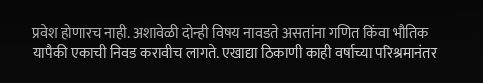प्रवेश होणारच नाही. अशावेळी दोन्ही विषय नावडते असतांना गणित किंवा भौतिक यापैकी एकाची निवड करावीच लागते. एखाद्या ठिकाणी काही वर्षाच्या परिश्रमानंतर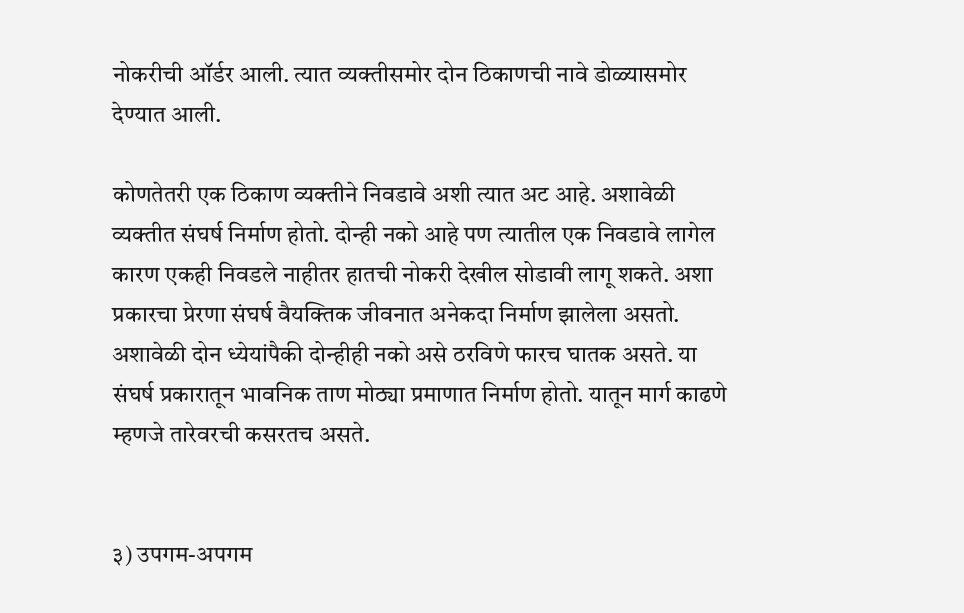नोकरीची ऑर्डर आली. त्यात व्यक्तीसमोर दोन ठिकाणची नावे डोळ्यासमोर देण्यात आली.

कोणतेतरी एक ठिकाण व्यक्तीने निवडावे अशी त्यात अट आहे. अशावेळी व्यक्तीत संघर्ष निर्माण होतो. दोन्ही नको आहे पण त्यातील एक निवडावे लागेल कारण एकही निवडले नाहीतर हातची नोकरी देखील सोडावी लागू शकते. अशा प्रकारचा प्रेरणा संघर्ष वैयक्तिक जीवनात अनेकदा निर्माण झालेला असतो. अशावेळी दोन ध्येयांपैकी दोन्हीही नको असे ठरविणे फारच घातक असते. या संघर्ष प्रकारातून भावनिक ताण मोठ्या प्रमाणात निर्माण होतो. यातून मार्ग काढणे म्हणजे तारेवरची कसरतच असते.


३) उपगम-अपगम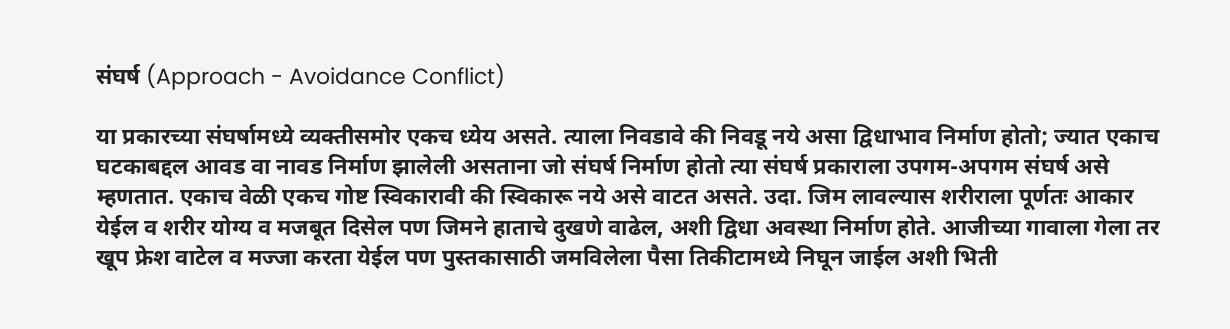संघर्ष (Approach - Avoidance Conflict)

या प्रकारच्या संघर्षामध्ये व्यक्तीसमोर एकच ध्येय असते. त्याला निवडावे की निवडू नये असा द्विधाभाव निर्माण होतो; ज्यात एकाच घटकाबद्दल आवड वा नावड निर्माण झालेली असताना जो संघर्ष निर्माण होतो त्या संघर्ष प्रकाराला उपगम-अपगम संघर्ष असे म्हणतात. एकाच वेळी एकच गोष्ट स्विकारावी की स्विकारू नये असे वाटत असते. उदा. जिम लावल्यास शरीराला पूर्णतः आकार येईल व शरीर योग्य व मजबूत दिसेल पण जिमने हाताचे दुखणे वाढेल, अशी द्विधा अवस्था निर्माण होते. आजीच्या गावाला गेला तर खूप फ्रेश वाटेल व मज्जा करता येईल पण पुस्तकासाठी जमविलेला पैसा तिकीटामध्ये निघून जाईल अशी भिती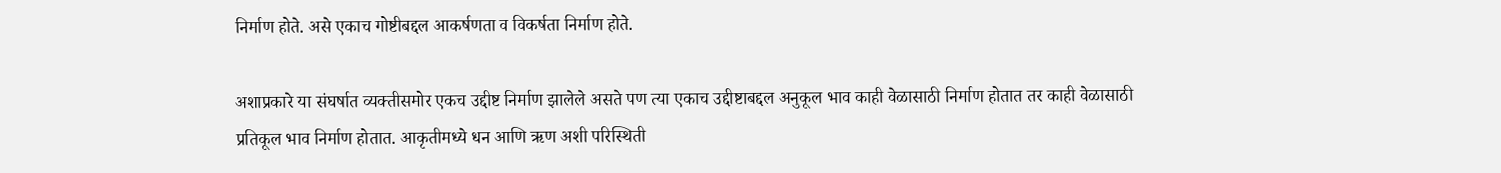निर्माण होते. असे एकाच गोष्टीबद्दल आकर्षणता व विकर्षता निर्माण होते.

अशाप्रकारे या संघर्षात व्यक्तीसमोर एकच उद्दीष्ट निर्माण झालेले असते पण त्या एकाच उद्दीष्टाबद्दल अनुकूल भाव काही वेळासाठी निर्माण होतात तर काही वेळासाठी प्रतिकूल भाव निर्माण होतात. आकृतीमध्ये धन आणि ऋण अशी परिस्थिती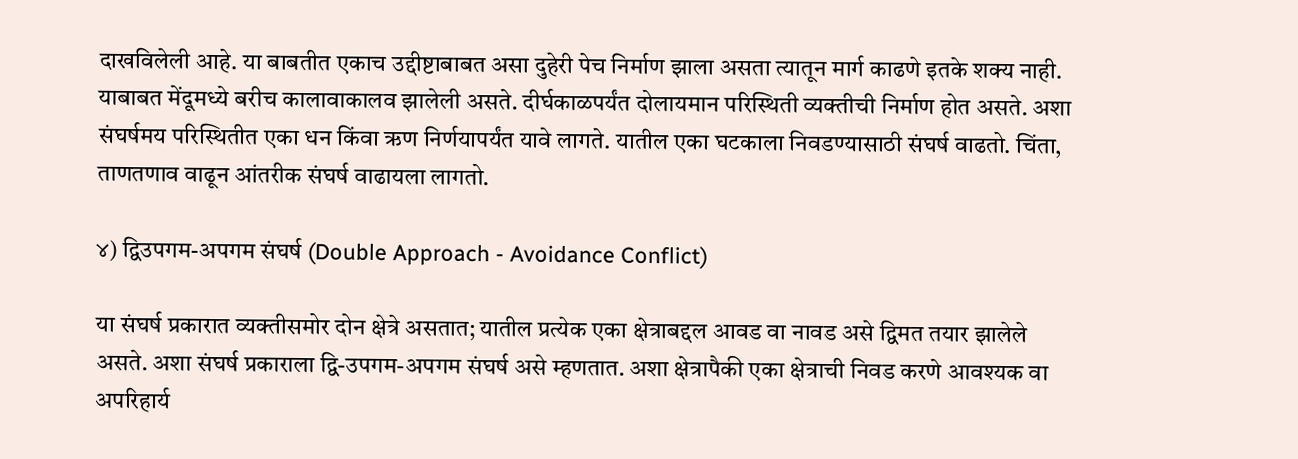दाखविलेली आहे. या बाबतीत एकाच उद्दीष्टाबाबत असा दुहेरी पेच निर्माण झाला असता त्यातून मार्ग काढणे इतके शक्य नाही. याबाबत मेंदूमध्ये बरीच कालावाकालव झालेली असते. दीर्घकाळपर्यंत दोलायमान परिस्थिती व्यक्तीची निर्माण होत असते. अशा संघर्षमय परिस्थितीत एका धन किंवा ऋण निर्णयापर्यंत यावे लागते. यातील एका घटकाला निवडण्यासाठी संघर्ष वाढतो. चिंता, ताणतणाव वाढून आंतरीक संघर्ष वाढायला लागतो.

४) द्विउपगम-अपगम संघर्ष (Double Approach - Avoidance Conflict)

या संघर्ष प्रकारात व्यक्तीसमोर दोन क्षेत्रे असतात; यातील प्रत्येक एका क्षेत्राबद्दल आवड वा नावड असे द्विमत तयार झालेले असते. अशा संघर्ष प्रकाराला द्वि-उपगम-अपगम संघर्ष असे म्हणतात. अशा क्षेत्रापैकी एका क्षेत्राची निवड करणे आवश्यक वा अपरिहार्य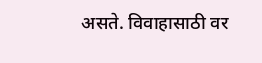असते. विवाहासाठी वर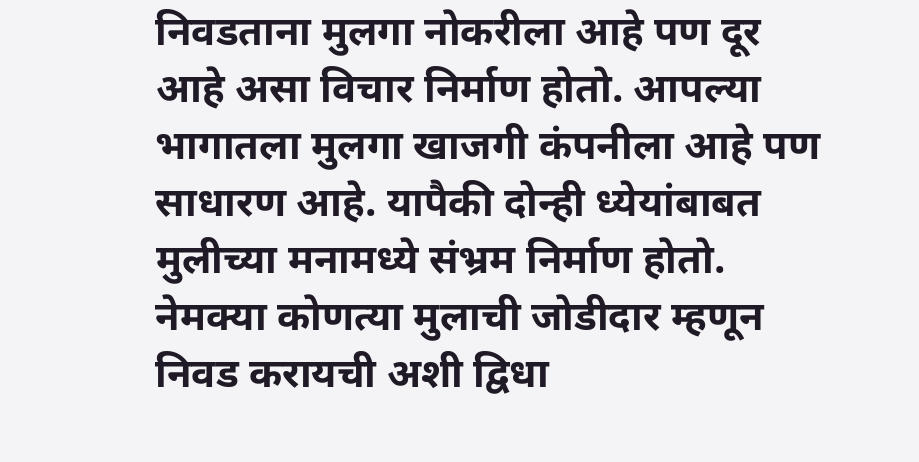निवडताना मुलगा नोकरीला आहे पण दूर आहे असा विचार निर्माण होतो. आपल्या भागातला मुलगा खाजगी कंपनीला आहे पण साधारण आहे. यापैकी दोन्ही ध्येयांबाबत मुलीच्या मनामध्ये संभ्रम निर्माण होतो. नेमक्या कोणत्या मुलाची जोडीदार म्हणून निवड करायची अशी द्विधा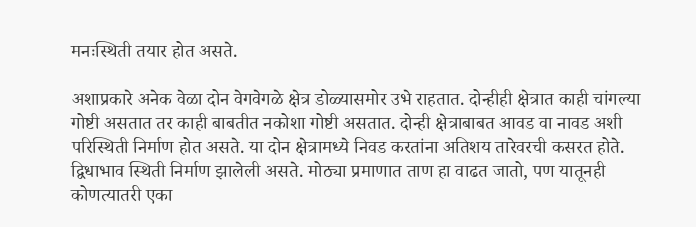मनःस्थिती तयार होत असते.

अशाप्रकारे अनेक वेळा दोन वेगवेगळे क्षेत्र डोळ्यासमोर उभे राहतात. दोन्हीही क्षेत्रात काही चांगल्या गोष्टी असतात तर काही बाबतीत नकोशा गोष्टी असतात. दोन्ही क्षेत्राबाबत आवड वा नावड अशी परिस्थिती निर्माण होत असते. या दोन क्षेत्रामध्ये निवड करतांना अतिशय तारेवरची कसरत होते. द्विधाभाव स्थिती निर्माण झालेली असते. मोठ्या प्रमाणात ताण हा वाढत जातो, पण यातूनही कोणत्यातरी एका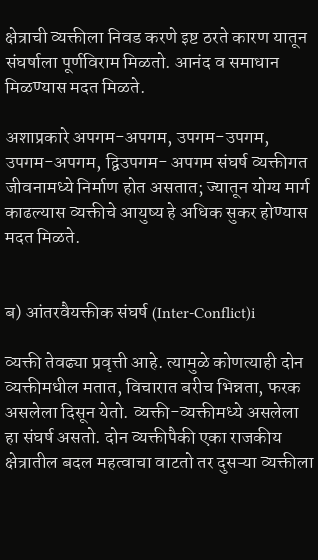क्षेत्राची व्यक्तीला निवड करणे इष्ट ठरते कारण यातून संघर्षाला पूर्णविराम मिळतो. आनंद व समाधान मिळण्यास मदत मिळते.

अशाप्रकारे अपगम-अपगम, उपगम-उपगम, उपगम-अपगम, द्विउपगम- अपगम संघर्ष व्यक्तीगत जीवनामध्ये निर्माण होत असतात; ज्यातून योग्य मार्ग काढल्यास व्यक्तीचे आयुष्य हे अधिक सुकर होण्यास मदत मिळते.


ब) आंतरवैयक्तीक संघर्ष (Inter-Conflict)i

व्यक्ती तेवढ्या प्रवृत्ती आहे. त्यामुळे कोणत्याही दोन व्यक्तीमधील मतात, विचारात बरीच भिन्नता, फरक असलेला दिसून येतो. व्यक्ती-व्यक्तीमध्ये असलेला हा संघर्ष असतो. दोन व्यक्तीपैकी एका राजकीय क्षेत्रातील बदल महत्वाचा वाटतो तर दुसऱ्या व्यक्तीला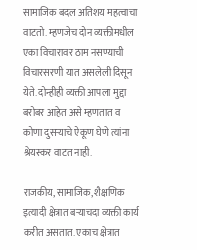सामाजिक बदल अतिशय महत्वाचा वाटतो. म्हणजेच दोन व्यक्तीमधील एका विचारावर ठाम नसण्याची विचारसरणी यात असलेली दिसून येते. दोन्हीही व्यक्ती आपला मुद्दा बरोबर आहेत असे म्हणतात व कोणा दुसऱ्याचे ऐकूण घेणे त्यांना श्रेयस्कर वाटत नाही.

राजकीय, सामाजिक, शैक्षणिक इत्यादी क्षेत्रात बऱ्याचदा व्यक्ती कार्य करीत असतात. एकाच क्षेत्रात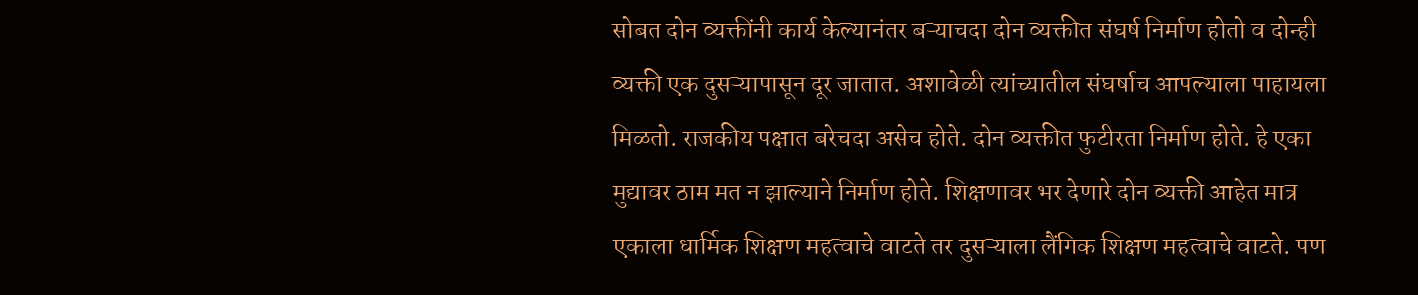सोबत दोन व्यक्तींनी कार्य केल्यानंतर बऱ्याचदा दोन व्यक्तीत संघर्ष निर्माण होतो व दोन्ही व्यक्ती एक दुसऱ्यापासून दूर जातात. अशावेळी त्यांच्यातील संघर्षाच आपल्याला पाहायला मिळतो. राजकीय पक्षात बरेचदा असेच होते. दोन व्यक्तीत फुटीरता निर्माण होते. हे एका मुद्यावर ठाम मत न झाल्याने निर्माण होते. शिक्षणावर भर देणारे दोन व्यक्ती आहेत मात्र एकाला धार्मिक शिक्षण महत्वाचे वाटते तर दुसऱ्याला लैंगिक शिक्षण महत्वाचे वाटते. पण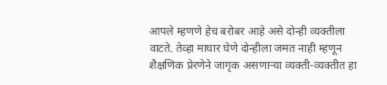आपले म्हणणे हेच बरोबर आहे असे दोन्ही व्यक्तीला वाटते. तेव्हा माघार घेणे दोन्हीला जमत नाही म्हणून शैक्षणिक प्रेरणेने जागृक असणाऱ्या व्यक्ती-व्यक्तीत हा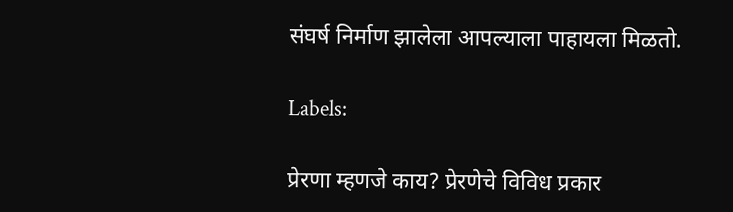संघर्ष निर्माण झालेला आपल्याला पाहायला मिळतो.

Labels:

प्रेरणा म्हणजे काय? प्रेरणेचे विविध प्रकार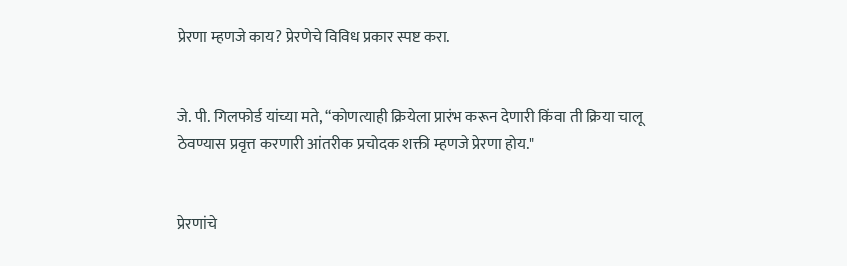प्रेरणा म्हणजे काय? प्रेरणेचे विविध प्रकार स्पष्ट करा.


जे. पी. गिलफोर्ड यांच्या मते, “कोणत्याही क्रियेला प्रारंभ करून देणारी किंवा ती क्रिया चालू ठेवण्यास प्रवृत्त करणारी आंतरीक प्रचोदक शक्ती म्हणजे प्रेरणा होय."


प्रेरणांचे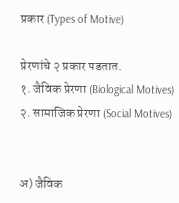प्रकार (Types of Motive)

प्रेरणांचे २ प्रकार पडतात.
१. जैविक प्रेरणा (Biological Motives)
२. सामाजिक प्रेरणा (Social Motives)


अ) जैविक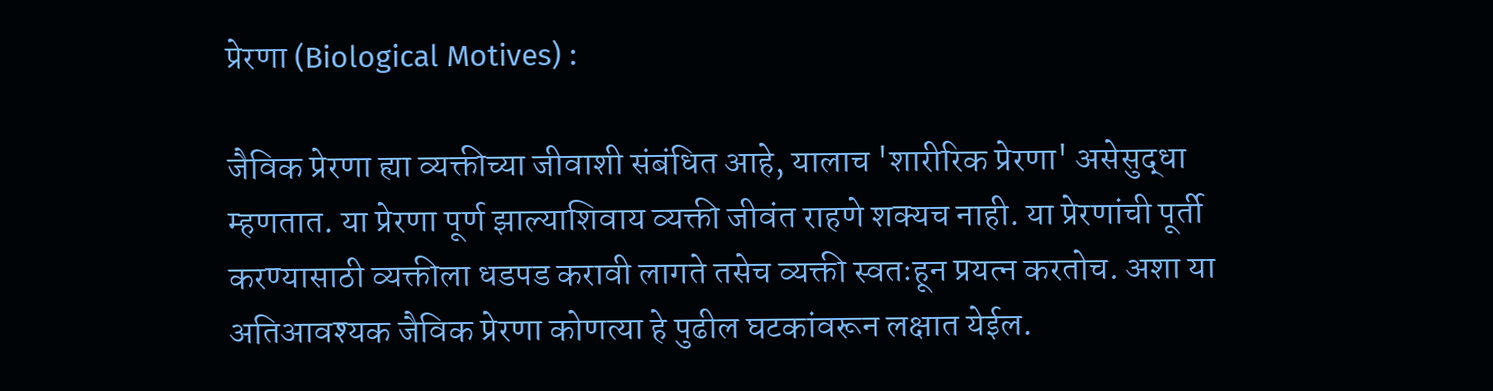प्रेरणा (Biological Motives) :

जैविक प्रेरणा ह्या व्यक्तीच्या जीवाशी संबंधित आहे, यालाच 'शारीरिक प्रेरणा' असेसुद्धा म्हणतात. या प्रेरणा पूर्ण झाल्याशिवाय व्यक्ती जीवंत राहणे शक्यच नाही. या प्रेरणांची पूर्ती करण्यासाठी व्यक्तीला धडपड करावी लागते तसेच व्यक्ती स्वतःहून प्रयत्न करतोच. अशा या अतिआवश्यक जैविक प्रेरणा कोणत्या हे पुढील घटकांवरून लक्षात येईल.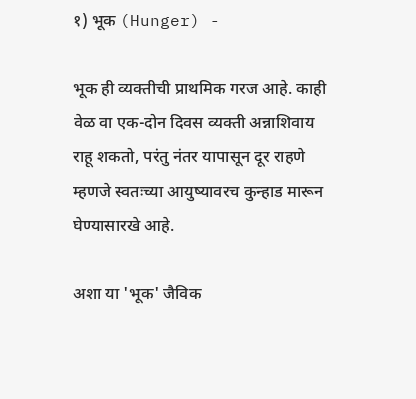१) भूक (Hunger) -

भूक ही व्यक्तीची प्राथमिक गरज आहे. काही वेळ वा एक-दोन दिवस व्यक्ती अन्नाशिवाय राहू शकतो, परंतु नंतर यापासून दूर राहणे म्हणजे स्वतःच्या आयुष्यावरच कुन्हाड मारून घेण्यासारखे आहे.

अशा या 'भूक' जैविक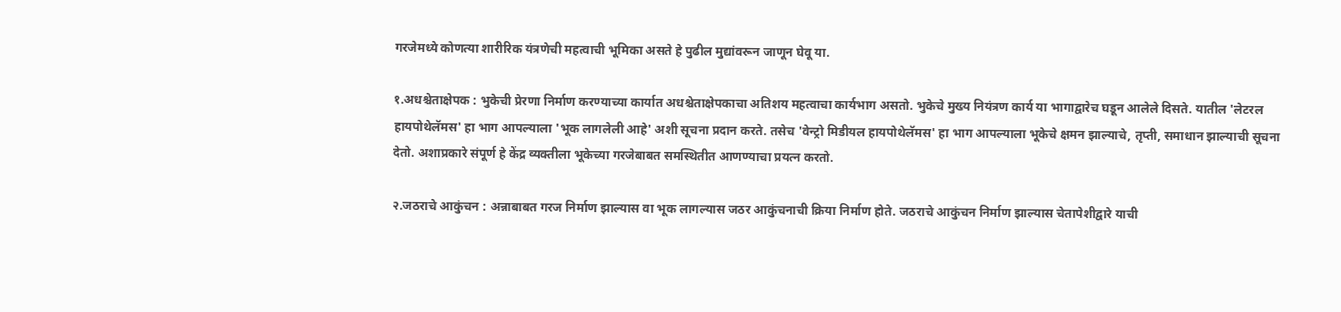गरजेमध्ये कोणत्या शारीरिक यंत्रणेची महत्वाची भूमिका असते हे पुढील मुद्यांवरून जाणून घेवू या.

१.अधश्चेताक्षेपक : भुकेची प्रेरणा निर्माण करण्याच्या कार्यात अधश्चेताक्षेपकाचा अतिशय महत्वाचा कार्यभाग असतो. भुकेचे मुख्य नियंत्रण कार्य या भागाद्वारेच घडून आलेले दिसते. यातील 'लेटरल हायपोथेलॅमस' हा भाग आपल्याला 'भूक लागलेली आहे' अशी सूचना प्रदान करते. तसेच 'वेन्ट्रो मिडीयल हायपोथेलॅमस' हा भाग आपल्याला भूकेचे क्षमन झाल्याचे, तृप्ती, समाधान झाल्याची सूचना देतो. अशाप्रकारे संपूर्ण हे केंद्र व्यक्तीला भूकेच्या गरजेबाबत समस्थितीत आणण्याचा प्रयत्न करतो.

२.जठराचे आकुंचन : अन्नाबाबत गरज निर्माण झाल्यास वा भूक लागल्यास जठर आकुंचनाची क्रिया निर्माण होते. जठराचे आकुंचन निर्माण झाल्यास चेतापेशीद्वारे याची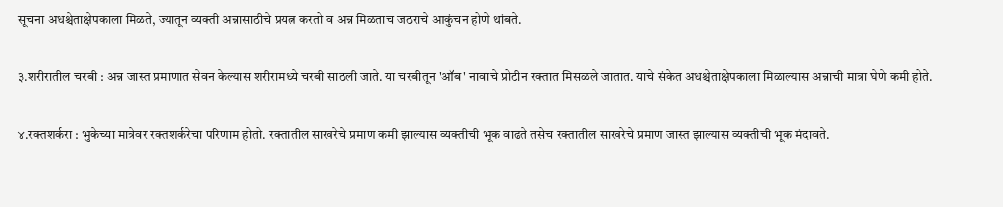सूचना अधश्चेताक्षेपकाला मिळते, ज्यातून व्यक्ती अन्नासाठीचे प्रयत्न करतो व अन्न मिळताच जठराचे आकुंचन होणे थांबते.

३.शरीरातील चरबी : अन्न जास्त प्रमाणात सेवन केल्यास शरीरामध्ये चरबी साठली जाते. या चरबीतून 'ऑब' नावाचे प्रोटीन रक्तात मिसळले जातात. याचे संकेत अधश्चेताक्षेपकाला मिळाल्यास अन्नाची मात्रा घेणे कमी होते.

४.रक्तशर्करा : भुकेच्या मात्रेवर रक्तशर्करेचा परिणाम होतो. रक्तातील साखरेचे प्रमाण कमी झाल्यास व्यक्तीची भूक वाढते तसेच रक्तातील साखरेचे प्रमाण जास्त झाल्यास व्यक्तीची भूक मंदावते.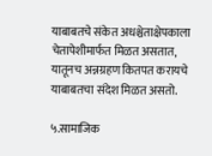याबाबतचे संकेत अधश्चेताक्षेपकाला चेतापेशीमार्फत मिळत असतात, यातूनच अन्नग्रहण कितपत करायचे याबाबतचा संदेश मिळत असतो.

५.सामाजिक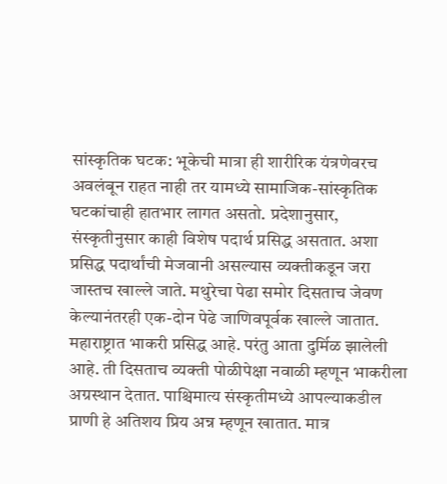सांस्कृतिक घटक: भूकेची मात्रा ही शारीरिक यंत्रणेवरच अवलंबून राहत नाही तर यामध्ये सामाजिक-सांस्कृतिक घटकांचाही हातभार लागत असतो. प्रदेशानुसार, संस्कृतीनुसार काही विशेष पदार्थ प्रसिद्ध असतात. अशा प्रसिद्ध पदार्थांची मेजवानी असल्यास व्यक्तीकडून जरा जास्तच खाल्ले जाते. मथुरेचा पेढा समोर दिसताच जेवण केल्यानंतरही एक-दोन पेढे जाणिवपूर्वक खाल्ले जातात. महाराष्ट्रात भाकरी प्रसिद्ध आहे. परंतु आता दुर्मिळ झालेली आहे. ती दिसताच व्यक्ती पोळीपेक्षा नवाळी म्हणून भाकरीला अग्रस्थान देतात. पाश्चिमात्य संस्कृतीमध्ये आपल्याकडील प्राणी हे अतिशय प्रिय अन्न म्हणून खातात. मात्र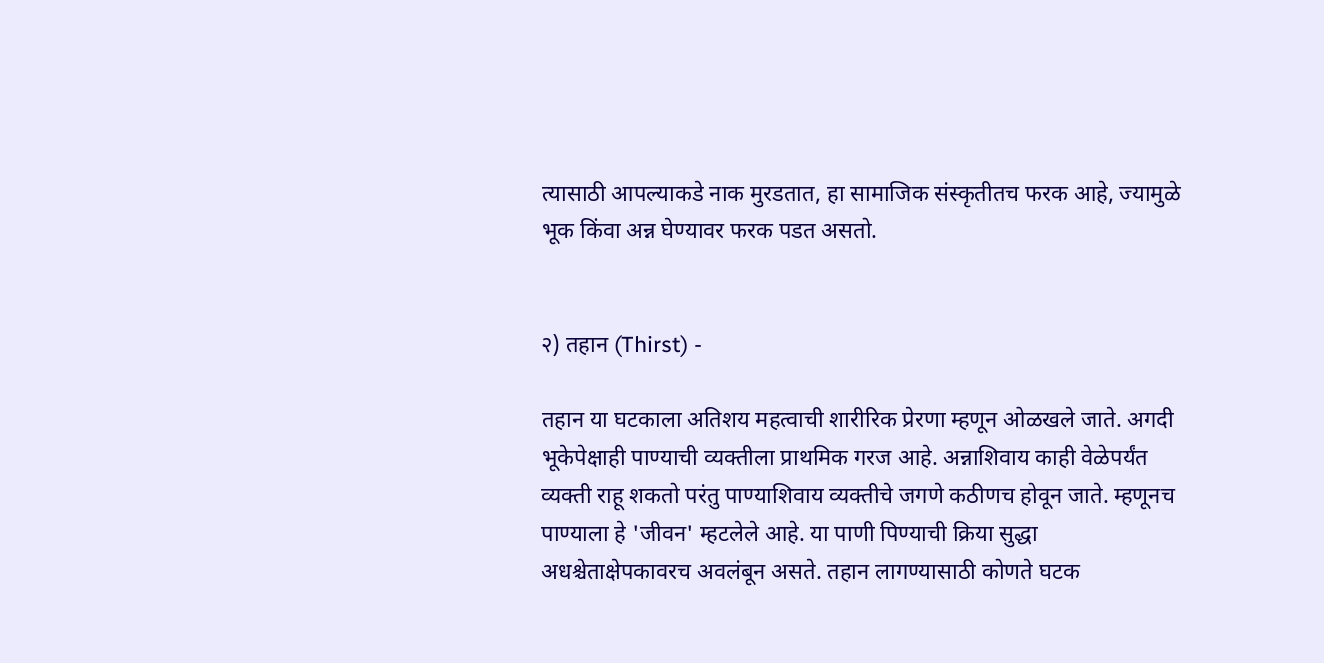त्यासाठी आपल्याकडे नाक मुरडतात, हा सामाजिक संस्कृतीतच फरक आहे, ज्यामुळे भूक किंवा अन्न घेण्यावर फरक पडत असतो.


२) तहान (Thirst) -

तहान या घटकाला अतिशय महत्वाची शारीरिक प्रेरणा म्हणून ओळखले जाते. अगदी भूकेपेक्षाही पाण्याची व्यक्तीला प्राथमिक गरज आहे. अन्नाशिवाय काही वेळेपर्यंत व्यक्ती राहू शकतो परंतु पाण्याशिवाय व्यक्तीचे जगणे कठीणच होवून जाते. म्हणूनच पाण्याला हे 'जीवन' म्हटलेले आहे. या पाणी पिण्याची क्रिया सुद्धा अधश्चेताक्षेपकावरच अवलंबून असते. तहान लागण्यासाठी कोणते घटक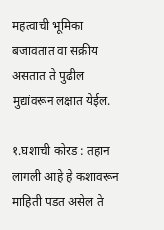महत्वाची भूमिका बजावतात वा सक्रीय असतात ते पुढील मुद्यांवरून लक्षात येईल.

१.घशाची कोरड : तहान लागली आहे हे कशावरून माहिती पडत असेल ते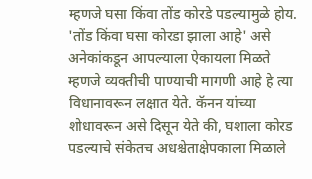म्हणजे घसा किंवा तोंड कोरडे पडल्यामुळे होय. 'तोंड किंवा घसा कोरडा झाला आहे' असे अनेकांकडून आपल्याला ऐकायला मिळते म्हणजे व्यक्तीची पाण्याची मागणी आहे हे त्या विधानावरून लक्षात येते. कॅनन यांच्या शोधावरून असे दिसून येते की, घशाला कोरड पडल्याचे संकेतच अधश्चेताक्षेपकाला मिळाले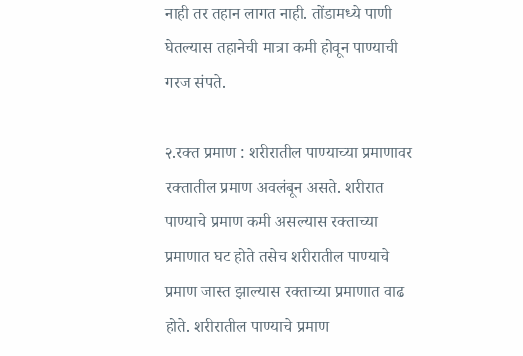नाही तर तहान लागत नाही. तोंडामध्ये पाणी घेतल्यास तहानेची मात्रा कमी होवून पाण्याची गरज संपते.

२.रक्त प्रमाण : शरीरातील पाण्याच्या प्रमाणावर रक्तातील प्रमाण अवलंबून असते. शरीरात पाण्याचे प्रमाण कमी असल्यास रक्ताच्या प्रमाणात घट होते तसेच शरीरातील पाण्याचे प्रमाण जास्त झाल्यास रक्ताच्या प्रमाणात वाढ होते. शरीरातील पाण्याचे प्रमाण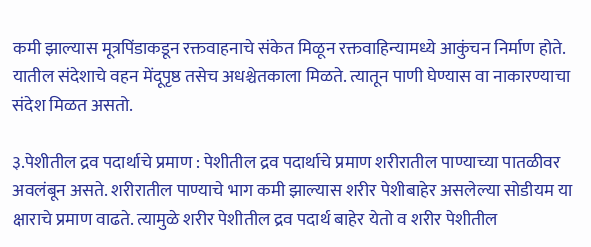कमी झाल्यास मूत्रपिंडाकडून रक्तवाहनाचे संकेत मिळून रक्तवाहिन्यामध्ये आकुंचन निर्माण होते. यातील संदेशाचे वहन मेंदूपृष्ठ तसेच अधश्चेतकाला मिळते. त्यातून पाणी घेण्यास वा नाकारण्याचा संदेश मिळत असतो.

३.पेशीतील द्रव पदार्थाचे प्रमाण : पेशीतील द्रव पदार्थाचे प्रमाण शरीरातील पाण्याच्या पातळीवर अवलंबून असते. शरीरातील पाण्याचे भाग कमी झाल्यास शरीर पेशीबाहेर असलेल्या सोडीयम या क्षाराचे प्रमाण वाढते. त्यामुळे शरीर पेशीतील द्रव पदार्थ बाहेर येतो व शरीर पेशीतील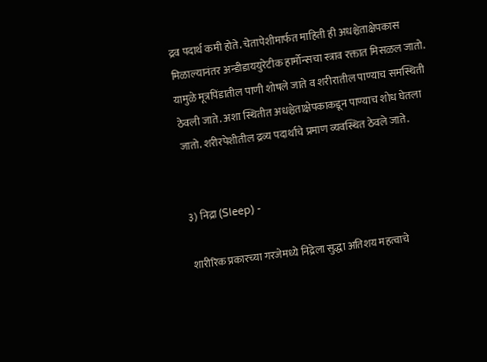द्रव पदार्थ कमी होते. चेतापेशीमार्फत माहिती ही अधश्चेताक्षेपकास मिळाल्यानंतर अन्डीडाययुरेटीक हार्मोन्सचा स्त्राव रक्तात मिसळल जातो. यामुळे मूत्रपिंडातील पाणी शोषले जाते व शरीरातील पाण्याच समस्थिती ठेवली जाते. अशा स्थितीत अधश्चेताक्षेपकाकडून पाण्याच शोध घेतला जातो. शरीरपेशीतील द्रव्य पदार्थाचे प्रमाण व्यवस्थित ठेवले जाते.


३) निद्रा (Sleep) -

शारीरिक प्रकारच्या गरजेमध्ये निद्रेला सुद्धा अतिशय महत्वाचे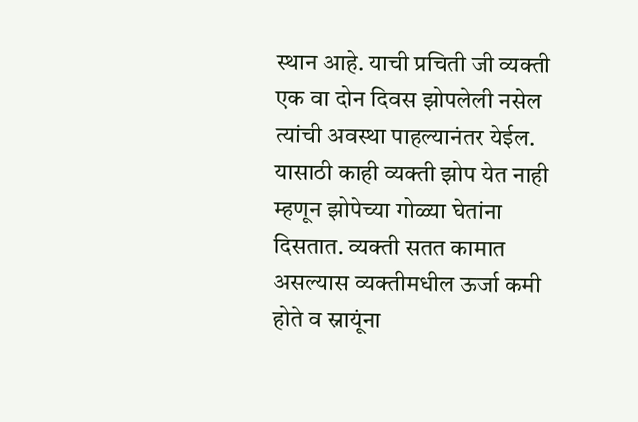स्थान आहे. याची प्रचिती जी व्यक्ती एक वा दोन दिवस झोपलेली नसेल त्यांची अवस्था पाहल्यानंतर येईल. यासाठी काही व्यक्ती झोप येत नाही म्हणून झोपेच्या गोळ्या घेतांना दिसतात. व्यक्ती सतत कामात असल्यास व्यक्तीमधील ऊर्जा कमी होते व स्नायूंना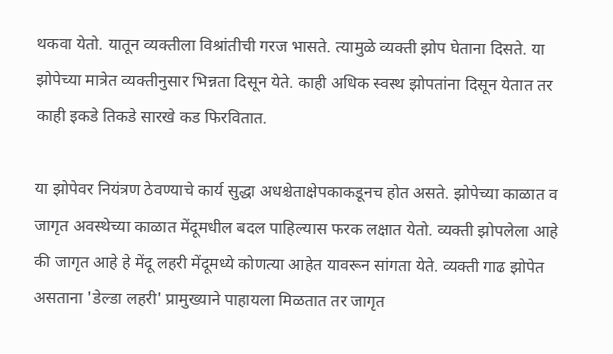थकवा येतो. यातून व्यक्तीला विश्रांतीची गरज भासते. त्यामुळे व्यक्ती झोप घेताना दिसते. या झोपेच्या मात्रेत व्यक्तीनुसार भिन्नता दिसून येते. काही अधिक स्वस्थ झोपतांना दिसून येतात तर काही इकडे तिकडे सारखे कड फिरवितात.

या झोपेवर नियंत्रण ठेवण्याचे कार्य सुद्धा अधश्चेताक्षेपकाकडूनच होत असते. झोपेच्या काळात व जागृत अवस्थेच्या काळात मेंदूमधील बदल पाहिल्यास फरक लक्षात येतो. व्यक्ती झोपलेला आहे की जागृत आहे हे मेंदू लहरी मेंदूमध्ये कोणत्या आहेत यावरून सांगता येते. व्यक्ती गाढ झोपेत असताना 'डेल्डा लहरी' प्रामुख्याने पाहायला मिळतात तर जागृत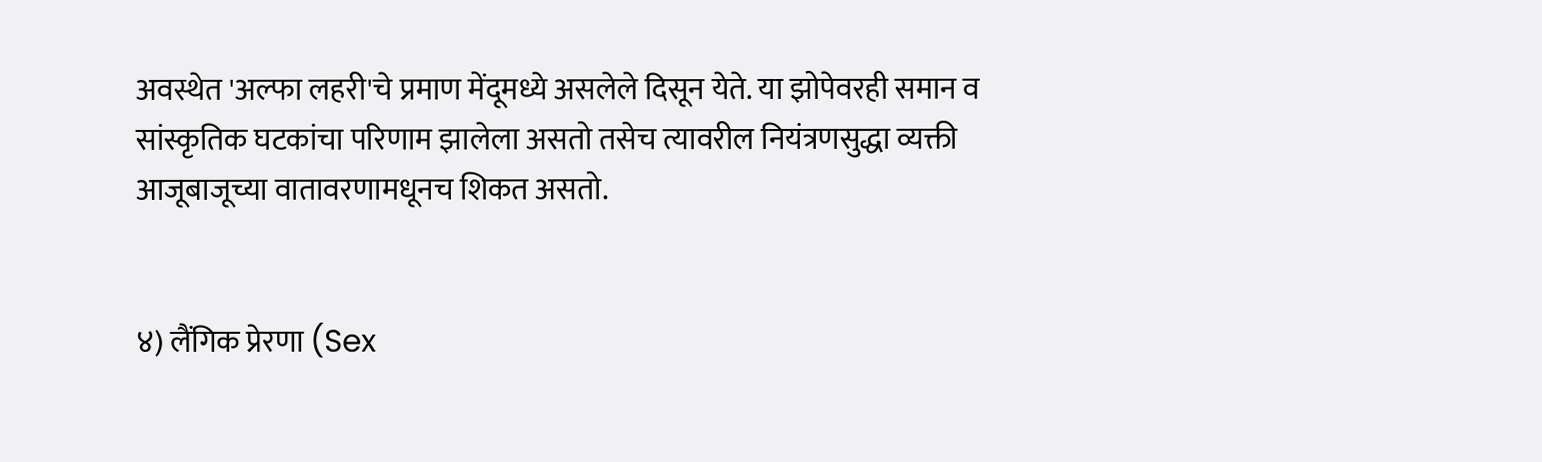अवस्थेत 'अल्फा लहरी'चे प्रमाण मेंदूमध्ये असलेले दिसून येते. या झोपेवरही समान व सांस्कृतिक घटकांचा परिणाम झालेला असतो तसेच त्यावरील नियंत्रणसुद्धा व्यक्ती आजूबाजूच्या वातावरणामधूनच शिकत असतो.


४) लैंगिक प्रेरणा (Sex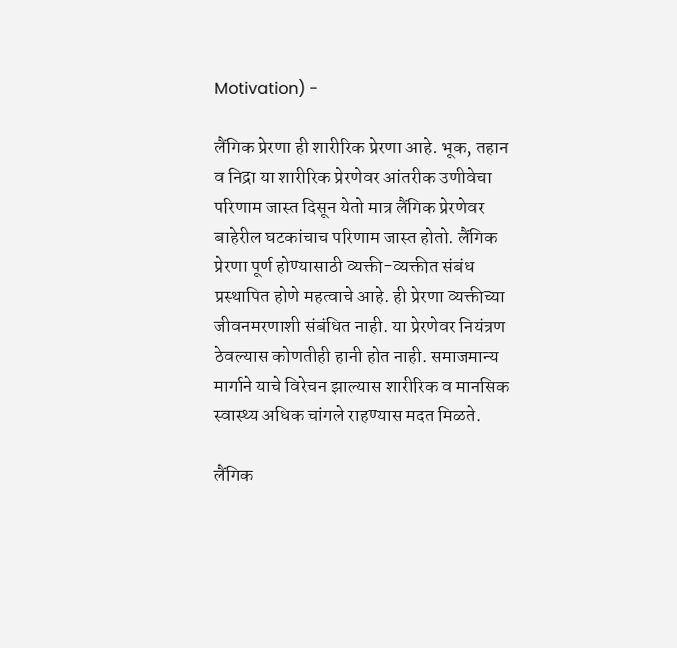Motivation) -

लैंगिक प्रेरणा ही शारीरिक प्रेरणा आहे. भूक, तहान व निद्रा या शारीरिक प्रेरणेवर आंतरीक उणीवेचा परिणाम जास्त दिसून येतो मात्र लैंगिक प्रेरणेवर बाहेरील घटकांचाच परिणाम जास्त होतो. लैंगिक प्रेरणा पूर्ण होण्यासाठी व्यक्ती-व्यक्तीत संबंध प्रस्थापित होणे महत्वाचे आहे. ही प्रेरणा व्यक्तीच्या जीवनमरणाशी संबंधित नाही. या प्रेरणेवर नियंत्रण ठेवल्यास कोणतीही हानी होत नाही. समाजमान्य मार्गाने याचे विरेचन झाल्यास शारीरिक व मानसिक स्वास्थ्य अधिक चांगले राहण्यास मदत मिळते.

लैंगिक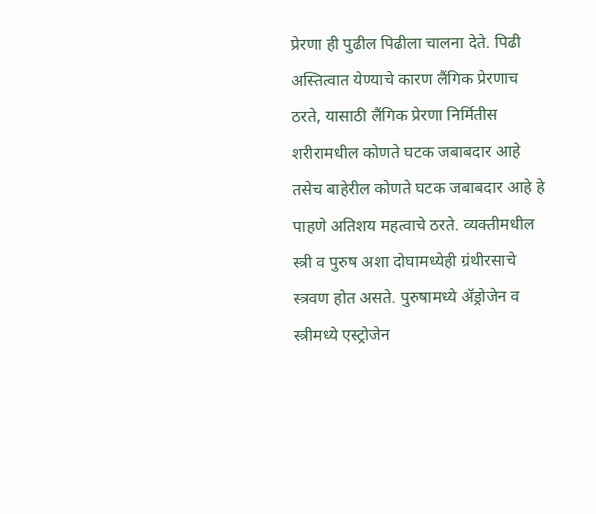प्रेरणा ही पुढील पिढीला चालना देते. पिढी अस्तित्वात येण्याचे कारण लैंगिक प्रेरणाच ठरते, यासाठी लैंगिक प्रेरणा निर्मितीस शरीरामधील कोणते घटक जबाबदार आहे तसेच बाहेरील कोणते घटक जबाबदार आहे हे पाहणे अतिशय महत्वाचे ठरते. व्यक्तीमधील स्त्री व पुरुष अशा दोघामध्येही ग्रंथीरसाचे स्त्रवण होत असते. पुरुषामध्ये ॲड्रोजेन व स्त्रीमध्ये एस्ट्रोजेन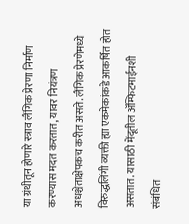या ग्रंथीतून होणारे स्त्राव लैंगिक प्रेरणा निर्माण करण्यास मदत करतात, यावर नियंत्रण अधश्चेताक्षेपकच करीत असते. लैंगिक प्रेरणेमध्ये विरुद्धलिंगी व्यक्ती ह्या एकमेकांकडे आकर्षित होत असतात. यासाठी मेंदूतील ॲम्फिटमाईनशी संबंधित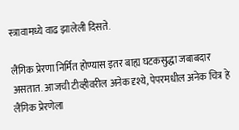स्त्रावामध्ये वाढ झालेली दिसते.

लैंगिक प्रेरणा निर्मित होण्यास इतर बाह्य घटकसुद्धा जबाबदार असतात. आजची टीव्हीवरील अनेक दृश्ये, पेपरमधील अनेक चित्र हे लैंगिक प्रेरणेला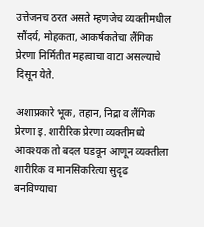उत्तेजनच ठरत असते म्हणजेच व्यक्तीमधील सौंदर्य, मोहकता, आकर्षकतेचा लैंगिक प्रेरणा निर्मितीत महत्वाचा वाटा असल्याचे दिसून येते.

अशाप्रकारे भूक, तहान, निद्रा व लैंगिक प्रेरणा इ. शारीरिक प्रेरणा व्यक्तीमध्ये आवश्यक तो बदल घडवून आणून व्यक्तीला शारीरिक व मानसिकरित्या सुदृढ बनविण्याचा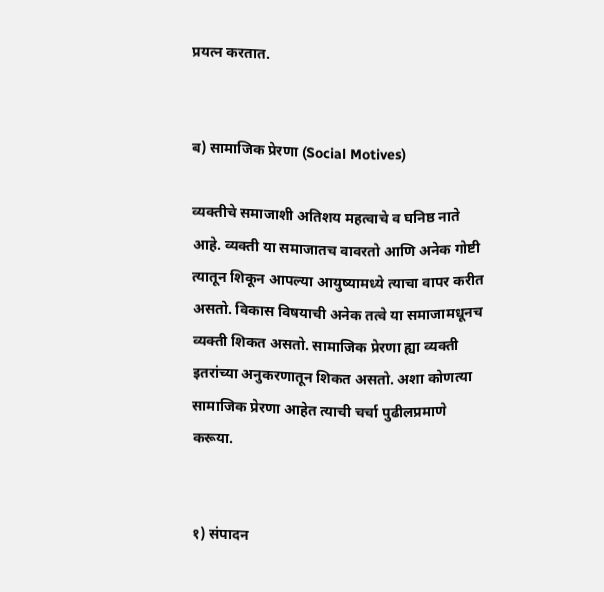प्रयत्न करतात.


ब) सामाजिक प्रेरणा (Social Motives)

व्यक्तीचे समाजाशी अतिशय महत्वाचे व घनिष्ठ नाते आहे. व्यक्ती या समाजातच वावरतो आणि अनेक गोष्टी त्यातून शिकून आपल्या आयुष्यामध्ये त्याचा वापर करीत असतो. विकास विषयाची अनेक तत्वे या समाजामधूनच व्यक्ती शिकत असतो. सामाजिक प्रेरणा ह्या व्यक्ती इतरांच्या अनुकरणातून शिकत असतो. अशा कोणत्या सामाजिक प्रेरणा आहेत त्याची चर्चा पुढीलप्रमाणे करूया.


१) संपादन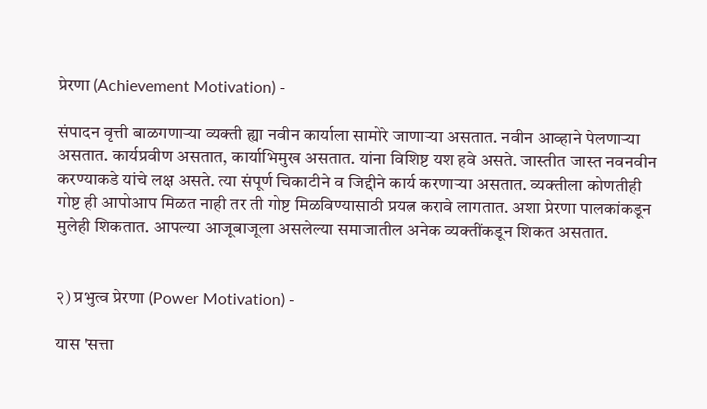प्रेरणा (Achievement Motivation) -

संपादन वृत्ती बाळगणाऱ्या व्यक्ती ह्या नवीन कार्याला सामोरे जाणाऱ्या असतात. नवीन आव्हाने पेलणाऱ्या असतात. कार्यप्रवीण असतात, कार्याभिमुख असतात. यांना विशिष्ट यश हवे असते. जास्तीत जास्त नवनवीन करण्याकडे यांचे लक्ष असते. त्या संपूर्ण चिकाटीने व जिद्दीने कार्य करणाऱ्या असतात. व्यक्तीला कोणतीही गोष्ट ही आपोआप मिळत नाही तर ती गोष्ट मिळविण्यासाठी प्रयत्न करावे लागतात. अशा प्रेरणा पालकांकडून मुलेही शिकतात. आपल्या आजूबाजूला असलेल्या समाजातील अनेक व्यक्तींकडून शिकत असतात.


२) प्रभुत्व प्रेरणा (Power Motivation) -

यास 'सत्ता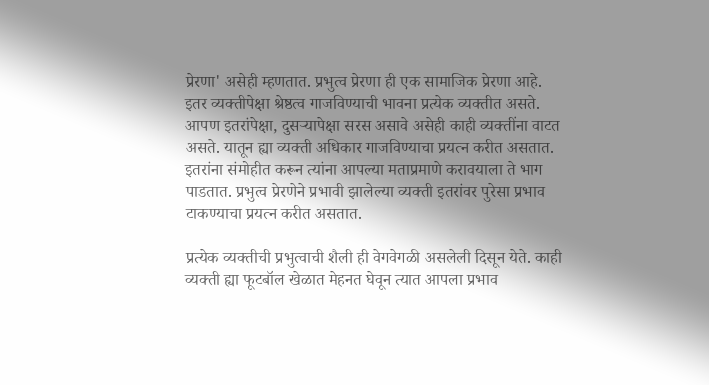प्रेरणा' असेही म्हणतात. प्रभुत्व प्रेरणा ही एक सामाजिक प्रेरणा आहे. इतर व्यक्तीपेक्षा श्रेष्ठत्व गाजविण्याची भावना प्रत्येक व्यक्तीत असते. आपण इतरांपेक्षा, दुसऱ्यापेक्षा सरस असावे असेही काही व्यक्तींना वाटत असते. यातून ह्या व्यक्ती अधिकार गाजविण्याचा प्रयत्न करीत असतात. इतरांना संमोहीत करून त्यांना आपल्या मताप्रमाणे करावयाला ते भाग पाडतात. प्रभुत्व प्रेरणेने प्रभावी झालेल्या व्यक्ती इतरांवर पुरेसा प्रभाव टाकण्याचा प्रयत्न करीत असतात.

प्रत्येक व्यक्तीची प्रभुत्वाची शैली ही वेगवेगळी असलेली दिसून येते. काही व्यक्ती ह्या फूटबॉल खेळात मेहनत घेवून त्यात आपला प्रभाव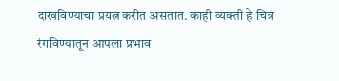दाखविण्याचा प्रयत्न करीत असतात. काही व्यक्ती हे चित्र रंगविण्यातून आपला प्रभाव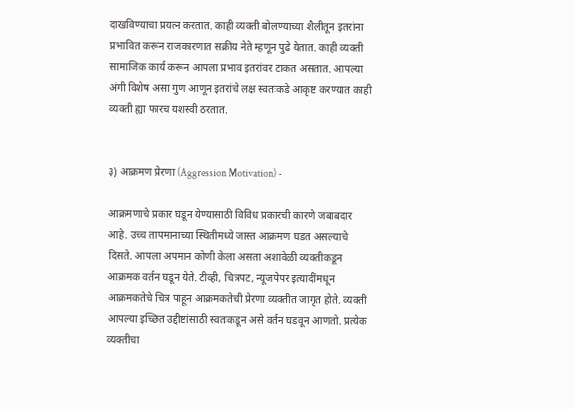दाखविण्याचा प्रयत्न करतात. काही व्यक्ती बोलण्याच्या शैलीतून इतरांना प्रभावित करून राजकारणात सक्रीय नेते म्हणून पुढे येतात. काही व्यक्ती सामाजिक कार्य करून आपला प्रभाव इतरांवर टाकत असतात. आपल्या अंगी विशेष असा गुण आणून इतरांचे लक्ष स्वतःकडे आकृष्ट करण्यात काही व्यक्ती ह्या फारच यशस्वी ठरतात.


३) आक्रमण प्रेरणा (Aggression Motivation) -

आक्रमणाचे प्रकार घडून येण्यासाठी विविध प्रकारची कारणे जबाबदार आहे. उच्च तापमानाच्या स्थितीमध्ये जास्त आक्रमण घडत असल्याचे दिसते. आपला अपमान कोणी केला असता अशावेळी व्यक्तीकडून आक्रमक वर्तन घडून येते. टीव्ही, चित्रपट, न्यूजपेपर इत्यादींमधून आक्रमकतेचे चित्र पाहून आक्रमकतेची प्रेरणा व्यक्तीत जागृत होते. व्यक्ती आपल्या इच्छित उद्दीष्टांसाठी स्वतःकडून असे वर्तन घडवून आणतो. प्रत्येक व्यक्तीचा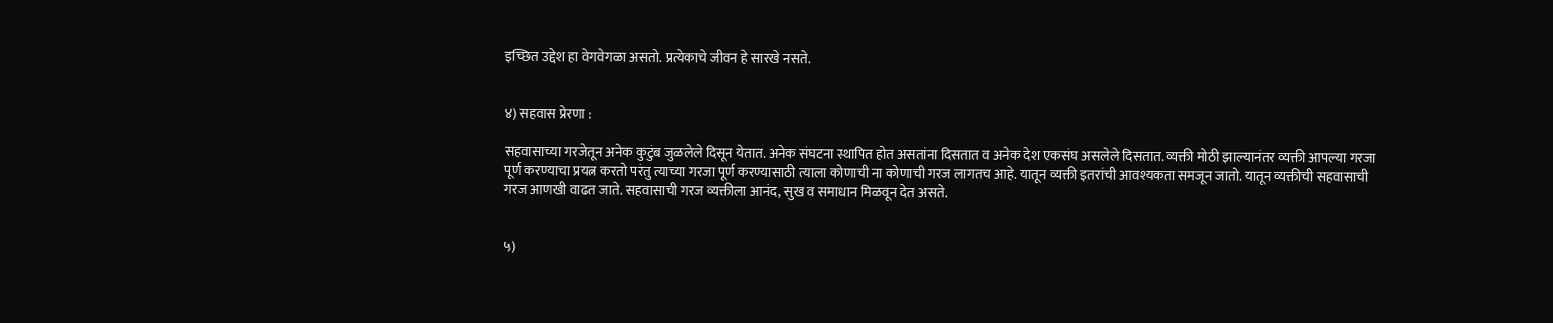इच्छित उद्देश हा वेगवेगळा असतो. प्रत्येकाचे जीवन हे सारखे नसते.


४) सहवास प्रेरणा :

सहवासाच्या गरजेतून अनेक कुटुंब जुळलेले दिसून येतात. अनेक संघटना स्थापित होत असतांना दिसतात व अनेक देश एकसंघ असलेले दिसतात. व्यक्ती मोठी झाल्यानंतर व्यक्ती आपल्या गरजा पूर्ण करण्याचा प्रयत्न करतो परंतु त्याच्या गरजा पूर्ण करण्यासाठी त्याला कोणाची ना कोणाची गरज लागतच आहे. यातून व्यक्ती इतरांची आवश्यकता समजून जातो. यातून व्यक्तीची सहवासाची गरज आणखी वाढत जाते. सहवासाची गरज व्यक्तीला आनंद, सुख व समाधान मिळवून देत असते.


५)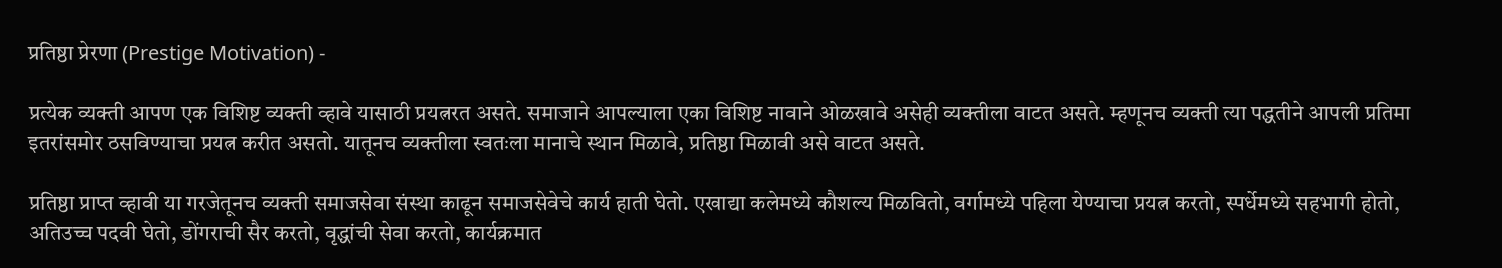प्रतिष्ठा प्रेरणा (Prestige Motivation) -

प्रत्येक व्यक्ती आपण एक विशिष्ट व्यक्ती व्हावे यासाठी प्रयत्नरत असते. समाजाने आपल्याला एका विशिष्ट नावाने ओळखावे असेही व्यक्तीला वाटत असते. म्हणूनच व्यक्ती त्या पद्धतीने आपली प्रतिमा इतरांसमोर ठसविण्याचा प्रयत्न करीत असतो. यातूनच व्यक्तीला स्वतःला मानाचे स्थान मिळावे, प्रतिष्ठा मिळावी असे वाटत असते.

प्रतिष्ठा प्राप्त व्हावी या गरजेतूनच व्यक्ती समाजसेवा संस्था काढून समाजसेवेचे कार्य हाती घेतो. एखाद्या कलेमध्ये कौशल्य मिळवितो, वर्गामध्ये पहिला येण्याचा प्रयत्न करतो, स्पर्धेमध्ये सहभागी होतो, अतिउच्च पदवी घेतो, डोंगराची सैर करतो, वृद्धांची सेवा करतो, कार्यक्रमात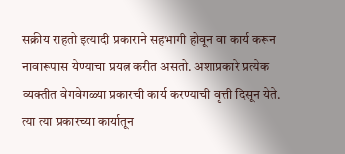सक्रीय राहतो इत्यादी प्रकाराने सहभागी होवून वा कार्य करून नावारूपास येण्याचा प्रयत्न करीत असतो. अशाप्रकारे प्रत्येक व्यक्तीत वेगवेगळ्या प्रकारची कार्य करण्याची वृत्ती दिसून येते. त्या त्या प्रकारच्या कार्यातून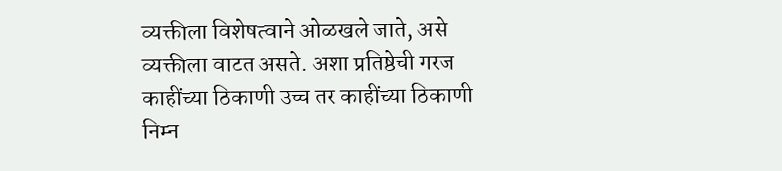व्यक्तीला विशेषत्वाने ओळखले जाते, असे व्यक्तीला वाटत असते. अशा प्रतिष्ठेची गरज काहींच्या ठिकाणी उच्च तर काहींच्या ठिकाणी निम्न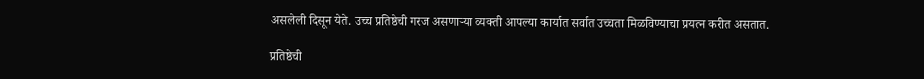असलेली दिसून येते. उच्च प्रतिष्ठेची गरज असणाऱ्या व्यक्ती आपल्या कार्यात सर्वात उच्चता मिळविण्याचा प्रयत्न करीत असतात.

प्रतिष्ठेची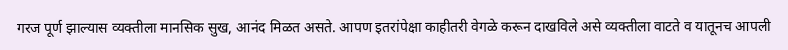गरज पूर्ण झाल्यास व्यक्तीला मानसिक सुख, आनंद मिळत असते. आपण इतरांपेक्षा काहीतरी वेगळे करून दाखविले असे व्यक्तीला वाटते व यातूनच आपली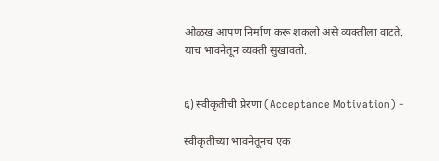ओळख आपण निर्माण करू शकलो असे व्यक्तीला वाटते. याच भावनेतून व्यक्ती सुखावतो.


६) स्वीकृतीची प्रेरणा (Acceptance Motivation) -

स्वीकृतीच्या भावनेतूनच एक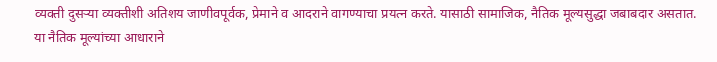व्यक्ती दुसऱ्या व्यक्तीशी अतिशय जाणीवपूर्वक, प्रेमाने व आदराने वागण्याचा प्रयत्न करते. यासाठी सामाजिक, नैतिक मूल्यसुद्धा जबाबदार असतात. या नैतिक मूल्यांच्या आधाराने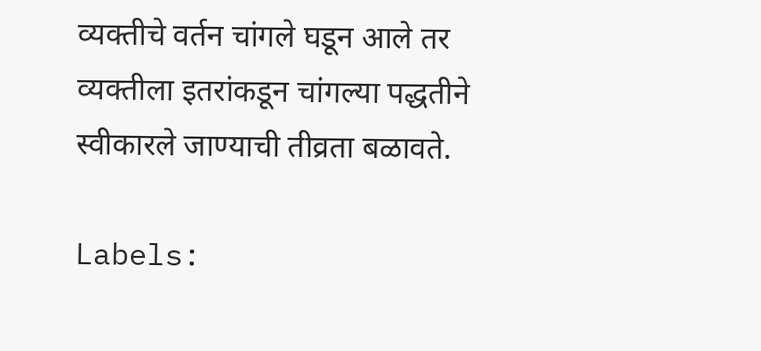व्यक्तीचे वर्तन चांगले घडून आले तर व्यक्तीला इतरांकडून चांगल्या पद्धतीने स्वीकारले जाण्याची तीव्रता बळावते.

Labels: